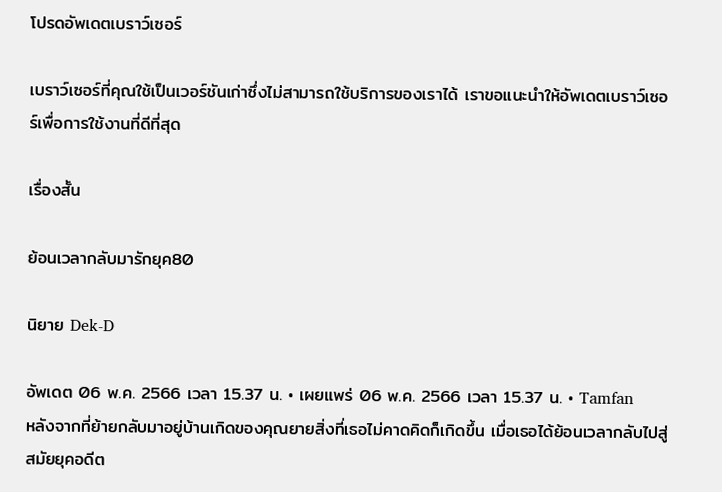โปรดอัพเดตเบราว์เซอร์

เบราว์เซอร์ที่คุณใช้เป็นเวอร์ชันเก่าซึ่งไม่สามารถใช้บริการของเราได้ เราขอแนะนำให้อัพเดตเบราว์เซอร์เพื่อการใช้งานที่ดีที่สุด

เรื่องสั้น

ย้อนเวลากลับมารักยุค80

นิยาย Dek-D

อัพเดต 06 พ.ค. 2566 เวลา 15.37 น. • เผยแพร่ 06 พ.ค. 2566 เวลา 15.37 น. • Tamfan
หลังจากที่ย้ายกลับมาอยู่บ้านเกิดของคุณยายสิ่งที่เธอไม่คาดคิดก็เกิดขึ้น เมื่อเธอได้ย้อนเวลากลับไปสู่สมัยยุคอดีต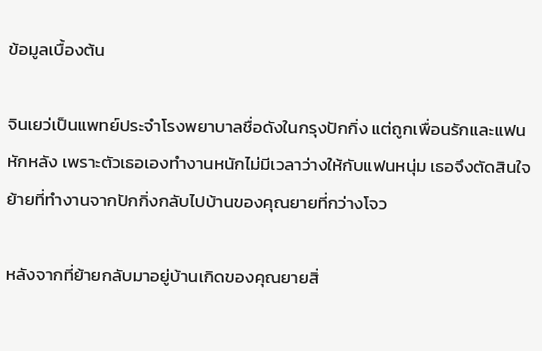ข้อมูลเบื้องต้น

จินเยว่เป็นแพทย์ประจำโรงพยาบาลชื่อดังในกรุงปักกิ่ง แต่ถูกเพื่อนรักและแฟนหักหลัง เพราะตัวเธอเองทำงานหนักไม่มีเวลาว่างให้กับแฟนหนุ่ม เธอจึงตัดสินใจย้ายที่ทำงานจากปักกิ่งกลับไปบ้านของคุณยายที่กว่างโจว

หลังจากที่ย้ายกลับมาอยู่บ้านเกิดของคุณยายสิ่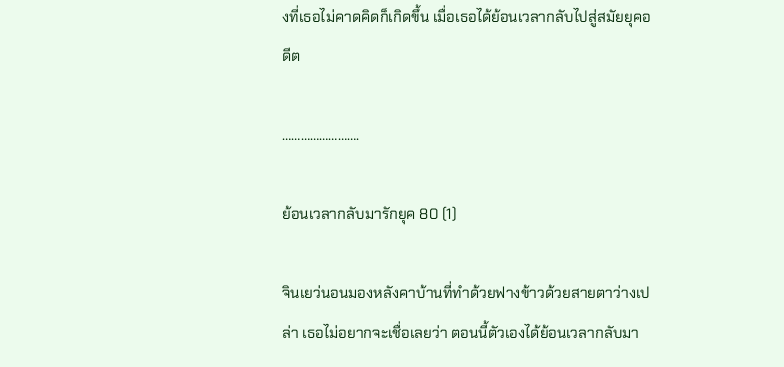งที่เธอไม่คาดคิดก็เกิดขึ้น เมื่อเธอได้ย้อนเวลากลับไปสู่สมัยยุคอดีต

…………………….

ย้อนเวลากลับมารักยุค 80 (1)

จินเยว่นอนมองหลังคาบ้านที่ทำด้วยฟางข้าวด้วยสายตาว่างเปล่า เธอไม่อยากจะเชื่อเลยว่า ตอนนี้ตัวเองได้ย้อนเวลากลับมา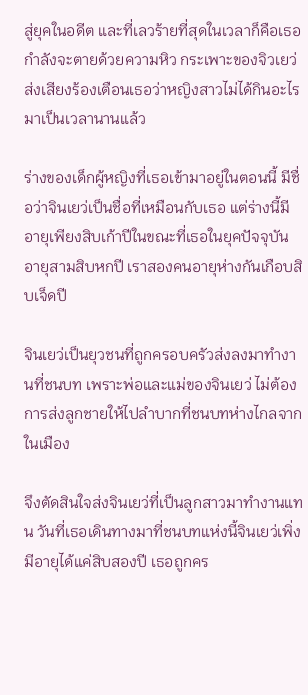สู่ยุคในอดีต และที่เลวร้ายที่สุดในเวลาก็คือเธอกำลังจะตายด้วยความหิว กระเพาะของจิวเยว่ส่งเสียงร้องเตือนเธอว่าหญิงสาวไม่ได้กินอะไรมาเป็นเวลานานแล้ว

ร่างของเด็กผู้หญิงที่เธอเข้ามาอยู่ในตอนนี้ มีชื่อว่าจินเยว่เป็นชื่อที่เหมือนกับเธอ แต่ร่างนี้มีอายุเพียงสิบเก้าปีในขณะที่เธอในยุคปัจจุบันอายุสามสิบหกปี เราสองคนอายุห่างกันเกือบสิบเจ็ดปี

จินเยว่เป็นยุวชนที่ถูกครอบครัวส่งลงมาทำงานที่ชนบท เพราะพ่อและแม่ของจินเยว่ ไม่ต้องการส่งลูกชายให้ไปลำบากที่ชนบทห่างไกลจากในเมือง

จึงตัดสินใจส่งจินเยว่ที่เป็นลูกสาวมาทำงานแทน วันที่เธอเดินทางมาที่ชนบทแห่งนี้จินเยว่เพิ่งมีอายุได้แค่สิบสองปี เธอถูกคร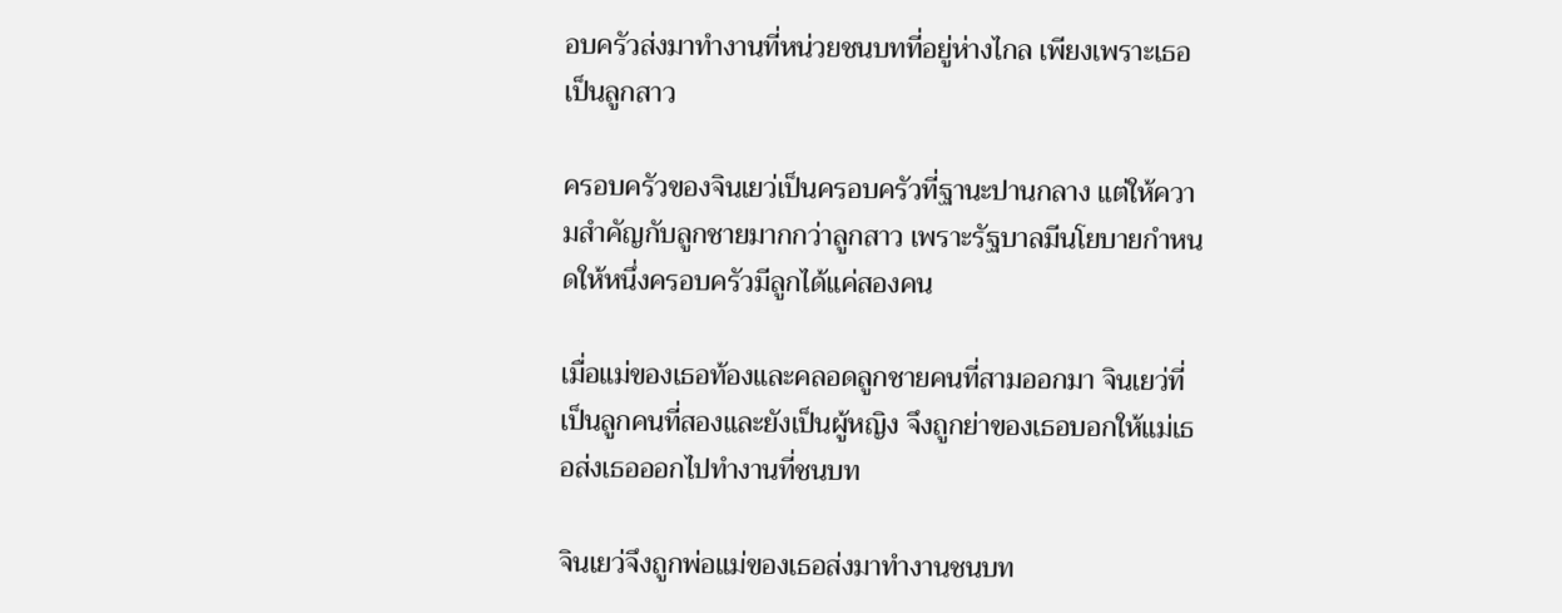อบครัวส่งมาทำงานที่หน่วยชนบทที่อยู่ห่างไกล เพียงเพราะเธอเป็นลูกสาว

ครอบครัวของจินเยว่เป็นครอบครัวที่ฐานะปานกลาง แต่ให้ความสำคัญกับลูกชายมากกว่าลูกสาว เพราะรัฐบาลมีนโยบายกำหนดให้หนึ่งครอบครัวมีลูกได้แค่สองคน

เมื่อแม่ของเธอท้องและคลอดลูกชายคนที่สามออกมา จินเยว่ที่เป็นลูกคนที่สองและยังเป็นผู้หญิง จึงถูกย่าของเธอบอกให้แม่เธอส่งเธอออกไปทำงานที่ชนบท

จินเยว่จึงถูกพ่อแม่ของเธอส่งมาทำงานชนบท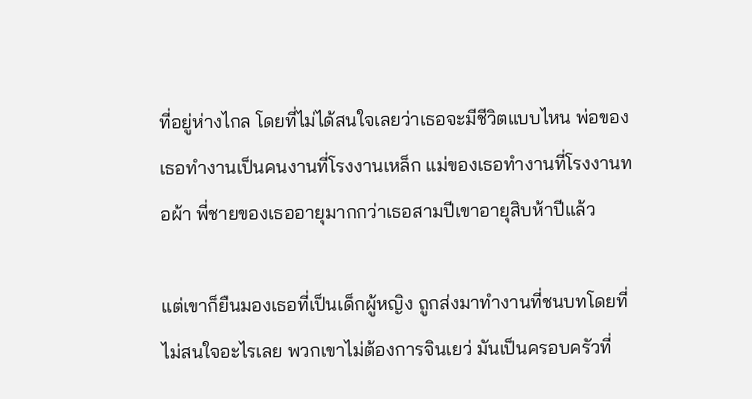ที่อยู่ห่างไกล โดยที่ไม่ได้สนใจเลยว่าเธอจะมีชีวิตแบบไหน พ่อของเธอทำงานเป็นคนงานที่โรงงานเหล็ก แม่ของเธอทำงานที่โรงงานทอผ้า พี่ชายของเธออายุมากกว่าเธอสามปีเขาอายุสิบห้าปีแล้ว

แต่เขาก็ยืนมองเธอที่เป็นเด็กผู้หญิง ถูกส่งมาทำงานที่ชนบทโดยที่ไม่สนใจอะไรเลย พวกเขาไม่ต้องการจินเยว่ มันเป็นครอบครัวที่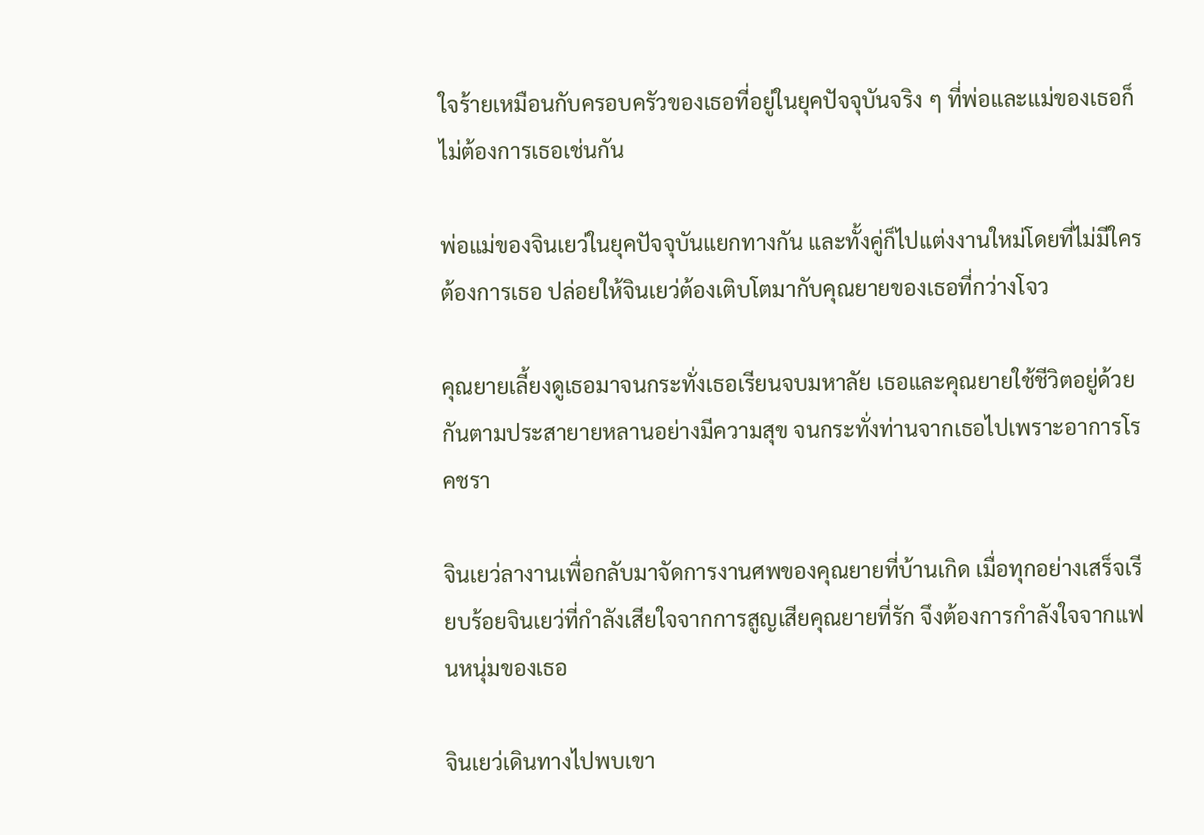ใจร้ายเหมือนกับครอบครัวของเธอที่อยู่ในยุคปัจจุบันจริง ๆ ที่พ่อและแม่ของเธอก็ไม่ต้องการเธอเช่นกัน

พ่อแม่ของจินเยว่ในยุคปัจจุบันแยกทางกัน และทั้งคู่ก็ไปแต่งงานใหม่โดยที่ไม่มีใครต้องการเธอ ปล่อยให้จินเยว่ต้องเติบโตมากับคุณยายของเธอที่กว่างโจว

คุณยายเลี้ยงดูเธอมาจนกระทั่งเธอเรียนจบมหาลัย เธอและคุณยายใช้ชีวิตอยู่ด้วยกันตามประสายายหลานอย่างมีความสุข จนกระทั่งท่านจากเธอไปเพราะอาการโรคชรา

จินเยว่ลางานเพื่อกลับมาจัดการงานศพของคุณยายที่บ้านเกิด เมื่อทุกอย่างเสร็จเรียบร้อยจินเยว่ที่กำลังเสียใจจากการสูญเสียคุณยายที่รัก จึงต้องการกำลังใจจากแฟนหนุ่มของเธอ

จินเยว่เดินทางไปพบเขา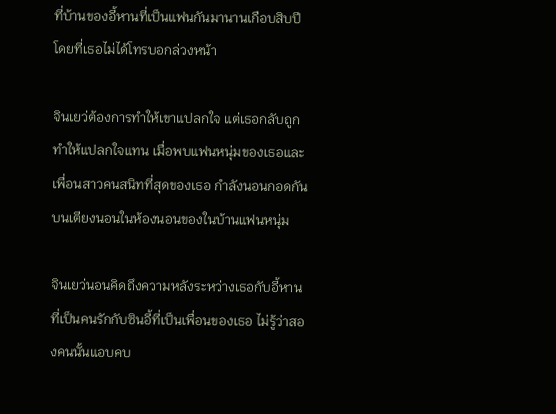ที่บ้านของอี้หานที่เป็นแฟนกันมานานเกือบสิบปี โดยที่เธอไม่ได้โทรบอกล่วงหน้า

จินเยว่ต้องการทำให้เขาแปลกใจ แต่เธอกลับถูกทำให้แปลกใจแทน เมื่อพบแฟนหนุ่มของเธอและเพื่อนสาวคนสนิทที่สุดของเธอ กำลังนอนกอดกันบนเตียงนอนในห้องนอนของในบ้านแฟนหนุ่ม

จินเยว่นอนคิดถึงความหลังระหว่างเธอกับอี้หานที่เป็นคนรักกับซินอี้ที่เป็นเพื่อนของเธอ ไม่รู้ว่าสองคนนั้นแอบคบ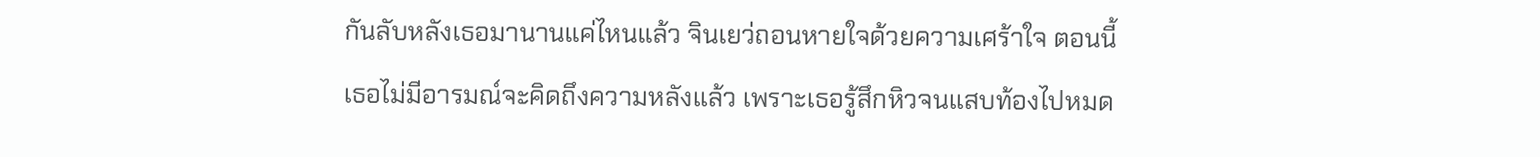กันลับหลังเธอมานานแค่ไหนแล้ว จินเยว่ถอนหายใจด้วยความเศร้าใจ ตอนนี้เธอไม่มีอารมณ์จะคิดถึงความหลังแล้ว เพราะเธอรู้สึกหิวจนแสบท้องไปหมด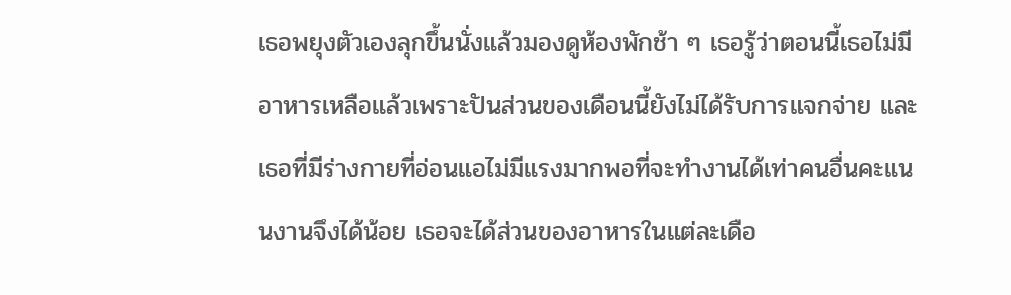เธอพยุงตัวเองลุกขึ้นนั่งแล้วมองดูห้องพักช้า ๆ เธอรู้ว่าตอนนี้เธอไม่มีอาหารเหลือแล้วเพราะปันส่วนของเดือนนี้ยังไม่ได้รับการแจกจ่าย และเธอที่มีร่างกายที่อ่อนแอไม่มีแรงมากพอที่จะทำงานได้เท่าคนอื่นคะแนนงานจึงได้น้อย เธอจะได้ส่วนของอาหารในแต่ละเดือ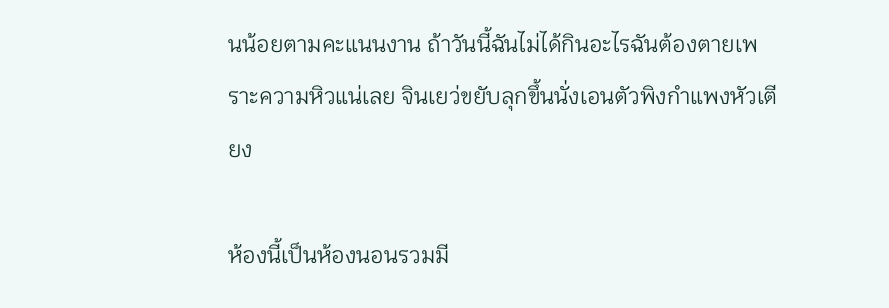นน้อยตามคะแนนงาน ถ้าวันนี้ฉันไม่ได้กินอะไรฉันต้องตายเพราะความหิวแน่เลย จินเยว่ขยับลุกขึ้นนั่งเอนตัวพิงกำแพงหัวเตียง

ห้องนี้เป็นห้องนอนรวมมี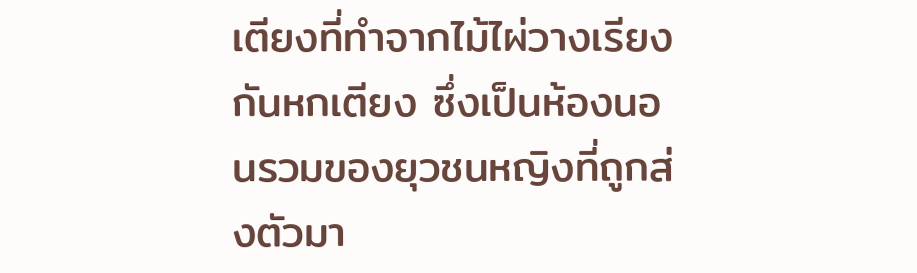เตียงที่ทำจากไม้ไผ่วางเรียงกันหกเตียง ซึ่งเป็นห้องนอนรวมของยุวชนหญิงที่ถูกส่งตัวมา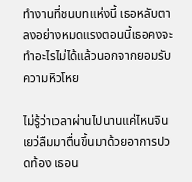ทำงานที่ชนบทแห่งนี้ เธอหลับตาลงอย่างหมดแรงตอนนี้เธอคงจะทำอะไรไม่ได้แล้วนอกจากยอมรับความหิวโหย

ไม่รู้ว่าเวลาผ่านไปนานแค่ไหนจินเยว่ลืมมาตื่นขึ้นมาด้วยอาการปวดท้อง เธอน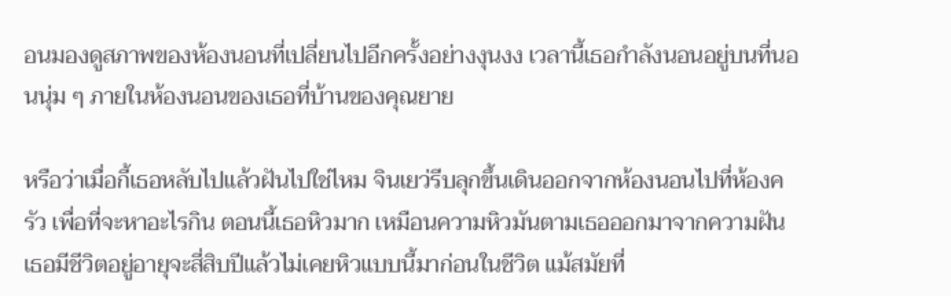อนมองดูสภาพของห้องนอนที่เปลี่ยนไปอีกครั้งอย่างงุนงง เวลานี้เธอกำลังนอนอยู่บนที่นอนนุ่ม ๆ ภายในห้องนอนของเธอที่บ้านของคุณยาย

หรือว่าเมื่อกี้เธอหลับไปแล้วฝันไปใช่ไหม จินเยว่รีบลุกขึ้นเดินออกจากห้องนอนไปที่ห้องครัว เพื่อที่จะหาอะไรกิน ตอนนี้เธอหิวมาก เหมือนความหิวมันตามเธอออกมาจากความฝัน เธอมีชีวิตอยู่อายุจะสี่สิบปีแล้วไม่เคยหิวแบบนี้มาก่อนในชีวิต แม้สมัยที่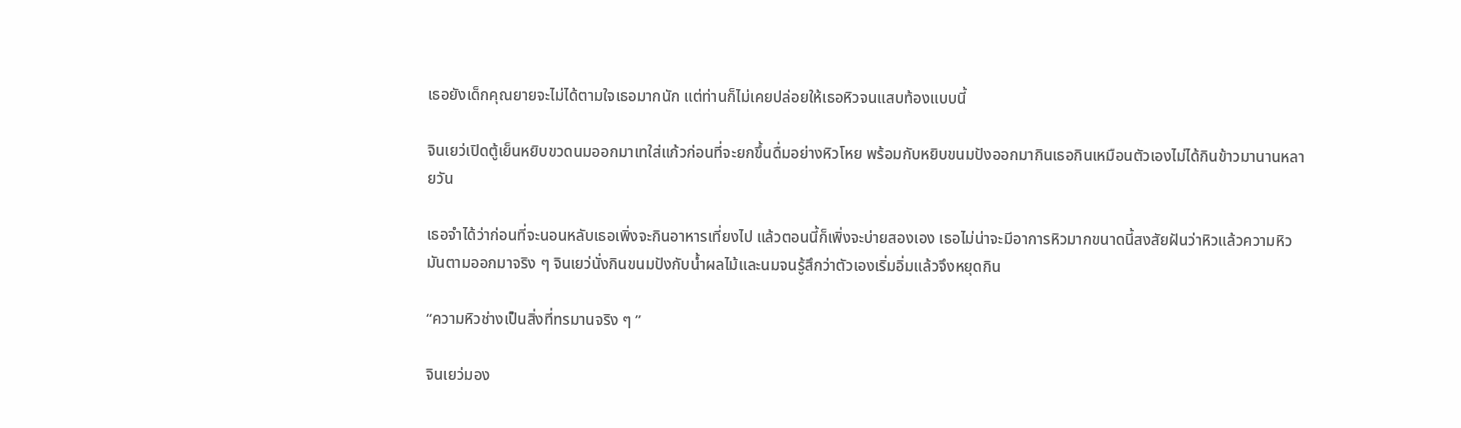เธอยังเด็กคุณยายจะไม่ได้ตามใจเธอมากนัก แต่ท่านก็ไม่เคยปล่อยให้เธอหิวจนแสบท้องแบบนี้

จินเยว่เปิดตู้เย็นหยิบขวดนมออกมาเทใส่แก้วก่อนที่จะยกขึ้นดื่มอย่างหิวโหย พร้อมกับหยิบขนมปังออกมากินเธอกินเหมือนตัวเองไม่ได้กินข้าวมานานหลายวัน

เธอจำได้ว่าก่อนที่จะนอนหลับเธอเพิ่งจะกินอาหารเที่ยงไป แล้วตอนนี้ก็เพิ่งจะบ่ายสองเอง เธอไม่น่าจะมีอาการหิวมากขนาดนี้สงสัยฝันว่าหิวแล้วความหิวมันตามออกมาจริง ๆ จินเยว่นั่งกินขนมปังกับน้ำผลไม้และนมจนรู้สึกว่าตัวเองเริ่มอิ่มแล้วจึงหยุดกิน

“ความหิวช่างเป็นสิ่งที่ทรมานจริง ๆ ”

จินเยว่มอง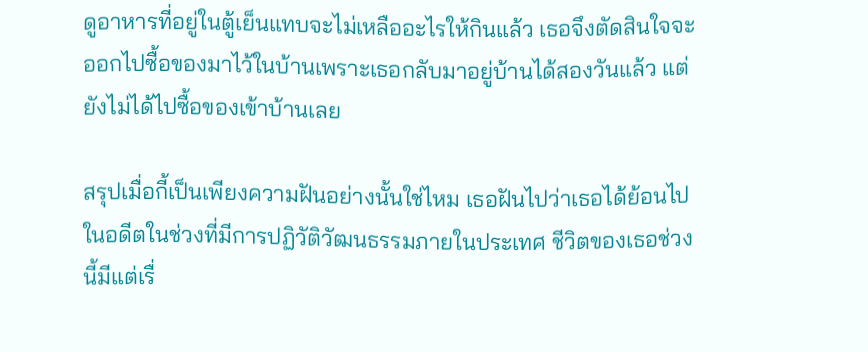ดูอาหารที่อยู่ในตู้เย็นแทบจะไม่เหลืออะไรให้กินแล้ว เธอจึงตัดสินใจจะออกไปซื้อของมาไว้ในบ้านเพราะเธอกลับมาอยู่บ้านได้สองวันแล้ว แต่ยังไม่ได้ไปซื้อของเข้าบ้านเลย

สรุปเมื่อกี้เป็นเพียงความฝันอย่างนั้นใช่ไหม เธอฝันไปว่าเธอได้ย้อนไปในอดีตในช่วงที่มีการปฏิวัติวัฒนธรรมภายในประเทศ ชีวิตของเธอช่วงนี้มีแต่เรื่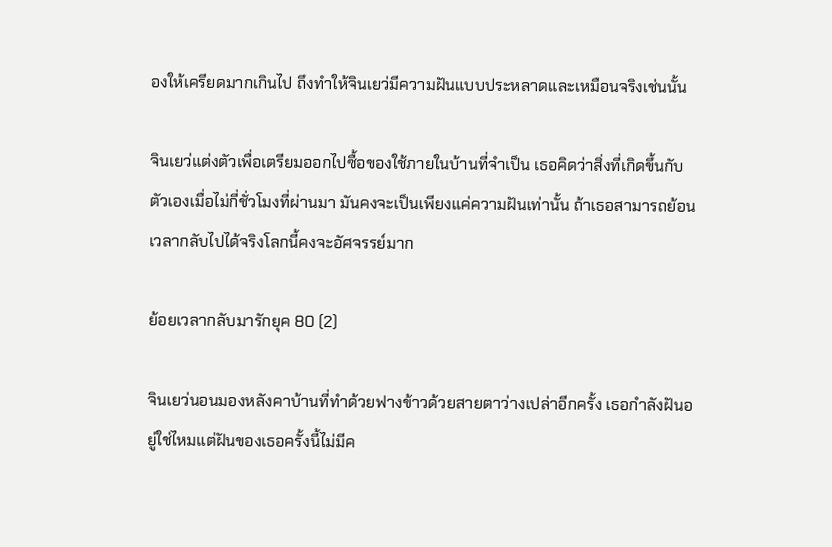องให้เครียดมากเกินไป ถึงทำให้จินเยว่มีความฝันแบบประหลาดและเหมือนจริงเช่นนั้น

จินเยว่แต่งตัวเพื่อเตรียมออกไปซื้อของใช้ภายในบ้านที่จำเป็น เธอคิดว่าสิ่งที่เกิดขึ้นกับตัวเองเมื่อไม่กี่ชั่วโมงที่ผ่านมา มันคงจะเป็นเพียงแค่ความฝันเท่านั้น ถ้าเธอสามารถย้อนเวลากลับไปได้จริงโลกนี้คงจะอัศจรรย์มาก

ย้อยเวลากลับมารักยุค 80 (2)

จินเยว่นอนมองหลังคาบ้านที่ทำด้วยฟางข้าวด้วยสายตาว่างเปล่าอีกครั้ง เธอกำลังฝันอยู่ใช่ไหมแต่ฝันของเธอครั้งนี้ไม่มีค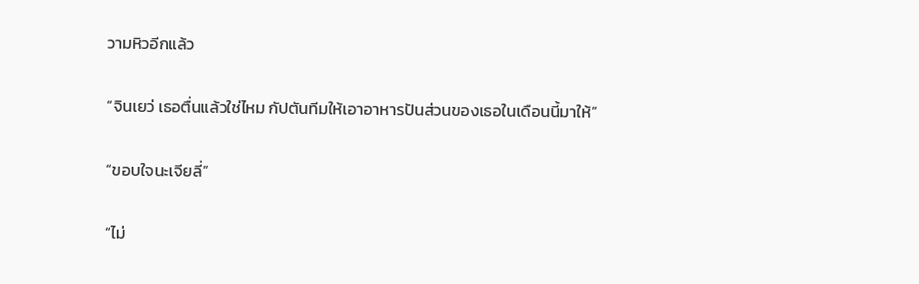วามหิวอีกแล้ว

“จินเยว่ เธอตื่นแล้วใช่ไหม กัปตันทีมให้เอาอาหารปันส่วนของเธอในเดือนนี้มาให้”

“ขอบใจนะเจียลี่”

“ไม่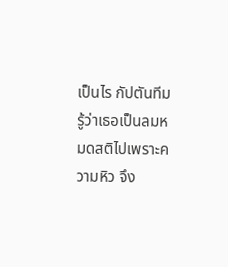เป็นไร กัปตันทีมรู้ว่าเธอเป็นลมหมดสติไปเพราะความหิว จึง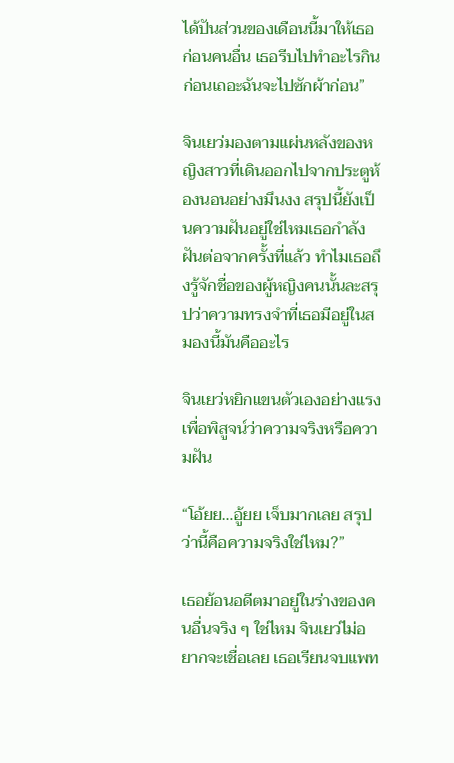ได้ปันส่วนของเดือนนี้มาให้เธอก่อนคนอื่น เธอรีบไปทำอะไรกินก่อนเถอะฉันจะไปซักผ้าก่อน”

จินเยว่มองตามแผ่นหลังของหญิงสาวที่เดินออกไปจากประตูห้องนอนอย่างมึนงง สรุปนี้ยังเป็นความฝันอยู่ใช่ไหมเธอกำลังฝันต่อจากครั้งที่แล้ว ทำไมเธอถึงรู้จักชื่อของผู้หญิงคนนั้นละสรุปว่าความทรงจำที่เธอมีอยู่ในสมองนี้มันคืออะไร

จินเยว่หยิกแขนตัวเองอย่างแรงเพื่อพิสูจน์ว่าความจริงหรือความฝัน

“โอ้ยย…อู้ยย เจ็บมากเลย สรุปว่านี้คือความจริงใช่ไหม?”

เธอย้อนอดีตมาอยู่ในร่างของคนอื่นจริง ๆ ใช่ไหม จินเยว่ไม่อยากจะเชื่อเลย เธอเรียนจบแพท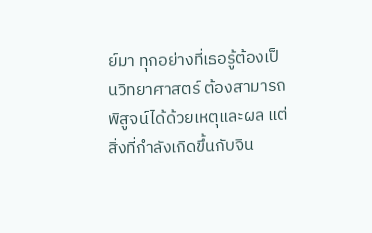ย์มา ทุกอย่างที่เธอรู้ต้องเป็นวิทยาศาสตร์ ต้องสามารถพิสูจน์ได้ด้วยเหตุและผล แต่สิ่งที่กำลังเกิดขึ้นกับจิน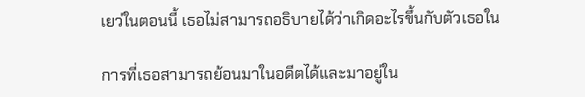เยว่ในตอนนี้ เธอไม่สามารถอธิบายได้ว่าเกิดอะไรขึ้นกับตัวเธอใน

การที่เธอสามารถย้อนมาในอดีตได้และมาอยู่ใน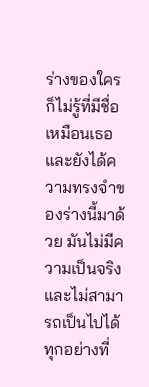ร่างของใครก็ไม่รู้ที่มีชื่อเหมือนเธอ และยังได้ความทรงจำของร่างนี้มาด้วย มันไม่มีความเป็นจริงและไม่สามารถเป็นไปได้ ทุกอย่างที่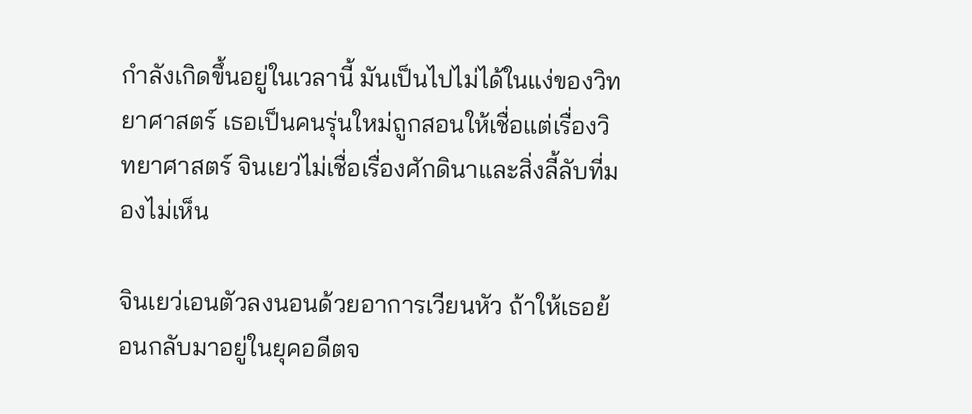กำลังเกิดขึ้นอยู่ในเวลานี้ มันเป็นไปไม่ได้ในแง่ของวิทยาศาสตร์ เธอเป็นคนรุ่นใหม่ถูกสอนให้เชื่อแต่เรื่องวิทยาศาสตร์ จินเยว่ไม่เชื่อเรื่องศักดินาและสิ่งลี้ลับที่มองไม่เห็น

จินเยว่เอนตัวลงนอนด้วยอาการเวียนหัว ถ้าให้เธอย้อนกลับมาอยู่ในยุคอดีตจ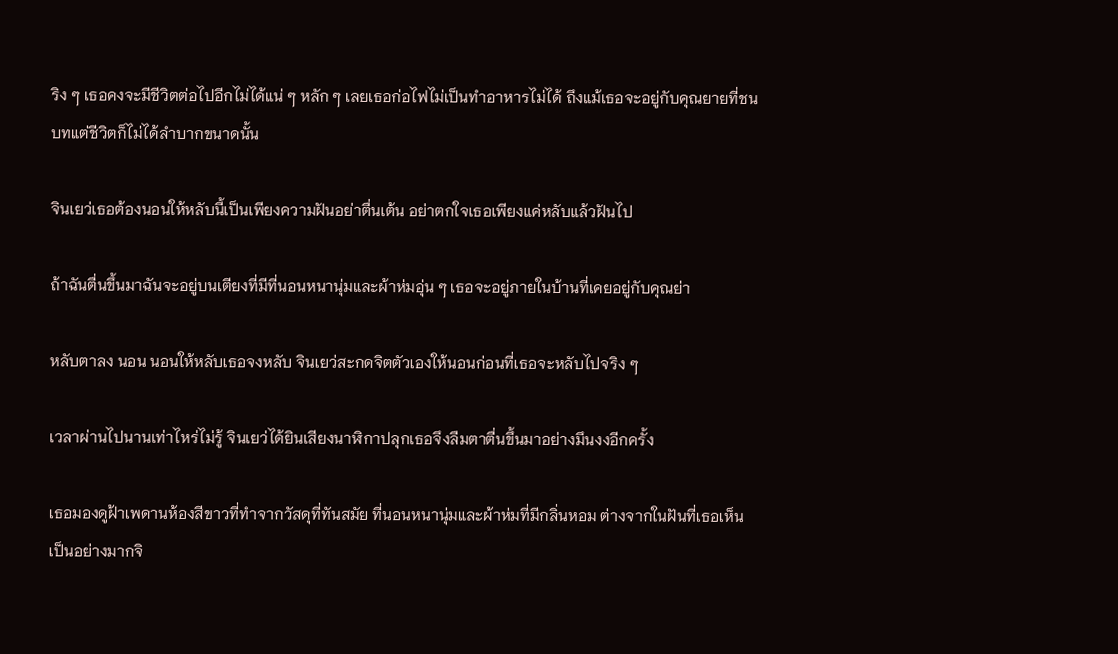ริง ๆ เธอคงจะมีชีวิตต่อไปอีกไม่ได้แน่ ๆ หลัก ๆ เลยเธอก่อไฟไม่เป็นทำอาหารไม่ได้ ถึงแม้เธอจะอยู่กับคุณยายที่ชนบทแต่ชีวิตก็ไม่ได้ลำบากขนาดนั้น

จินเยว่เธอต้องนอนให้หลับนี้เป็นเพียงความฝันอย่าตื่นเต้น อย่าตกใจเธอเพียงแค่หลับแล้วฝันไป

ถ้าฉันตื่นขึ้นมาฉันจะอยู่บนเตียงที่มีที่นอนหนานุ่มและผ้าห่มอุ่น ๆ เธอจะอยู่ภายในบ้านที่เคยอยู่กับคุณย่า

หลับตาลง นอน นอนให้หลับเธอจงหลับ จินเยว่สะกดจิตตัวเองให้นอนก่อนที่เธอจะหลับไปจริง ๆ

เวลาผ่านไปนานเท่าไหร่ไม่รู้ จินเยว่ได้ยินเสียงนาฬิกาปลุกเธอจึงลืมตาตื่นขึ้นมาอย่างมึนงงอีกครั้ง

เธอมองดูฝ้าเพดานห้องสีขาวที่ทำจากวัสดุที่ทันสมัย ที่นอนหนานุ่มและผ้าห่มที่มีกลิ่นหอม ต่างจากในฝันที่เธอเห็นเป็นอย่างมากจิ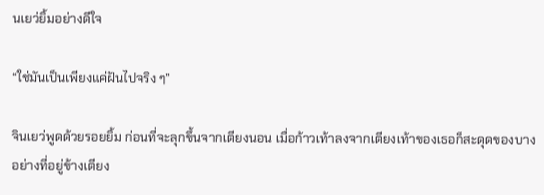นเยว่ยิ้มอย่างดีใจ

“ใช่มันเป็นเพียงแค่ฝันไปจริง ๆ”

จินเยว่พูดด้วยรอยยิ้ม ก่อนที่จะลุกขึ้นจากเตียงนอน เมื่อก้าวเท้าลงจากเตียงเท้าของเธอก็สะดุดของบางอย่างที่อยู่ข้างเตียง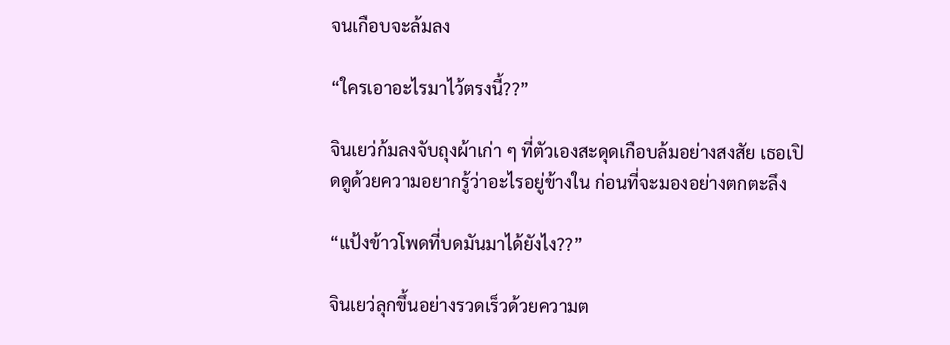จนเกือบจะล้มลง

“ใครเอาอะไรมาไว้ตรงนี้??”

จินเยว่ก้มลงจับถุงผ้าเก่า ๆ ที่ตัวเองสะดุดเกือบล้มอย่างสงสัย เธอเปิดดูด้วยความอยากรู้ว่าอะไรอยู่ข้างใน ก่อนที่จะมองอย่างตกตะลึง

“แป้งข้าวโพดที่บดมันมาได้ยังไง??”

จินเยว่ลุกขึ้นอย่างรวดเร็วด้วยความต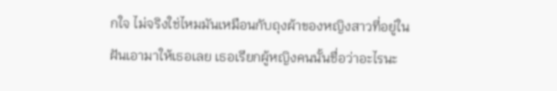กใจ ไม่จริงใช่ไหมมันเหมือนกับถุงผ้าของหญิงสาวที่อยู่ในฝันเอามาให้เธอเลย เธอเรียกผู้หญิงคนนั้นชื่อว่าอะไรนะ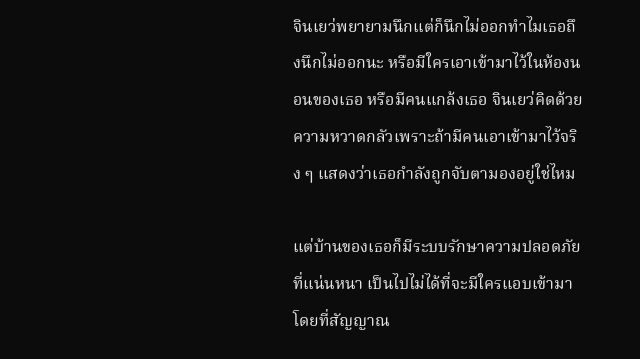จินเยว่พยายามนึกแต่ก็นึกไม่ออกทำไมเธอถึงนึกไม่ออกนะ หรือมีใครเอาเข้ามาไว้ในห้องนอนของเธอ หรือมีคนแกล้งเธอ จินเยว่คิดด้วยความหวาดกลัวเพราะถ้ามีคนเอาเข้ามาไว้จริง ๆ แสดงว่าเธอกำลังถูกจับตามองอยู่ใช่ไหม

แต่บ้านของเธอก็มีระบบรักษาความปลอดภัยที่แน่นหนา เป็นไปไม่ได้ที่จะมีใครแอบเข้ามาโดยที่สัญญาณ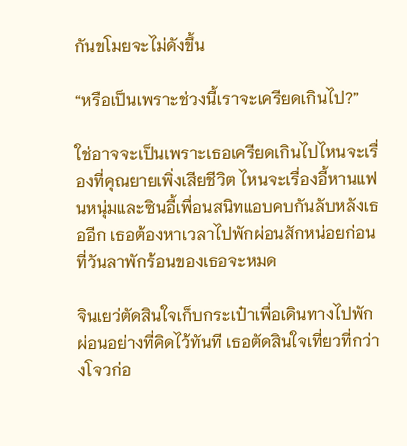กันขโมยจะไม่ดังขึ้น

“หรือเป็นเพราะช่วงนี้เราจะเครียดเกินไป?”

ใช่อาจจะเป็นเพราะเธอเครียดเกินไปไหนจะเรื่องที่คุณยายเพิ่งเสียชีวิต ไหนจะเรื่องอี้หานแฟนหนุ่มและซินอี้เพื่อนสนิทแอบคบกันลับหลังเธออีก เธอต้องหาเวลาไปพักผ่อนสักหน่อยก่อนที่วันลาพักร้อนของเธอจะหมด

จินเยว่ตัดสินใจเก็บกระเป๋าเพื่อเดินทางไปพักผ่อนอย่างที่คิดไว้ทันที เธอตัดสินใจเที่ยวที่กว่างโจวก่อ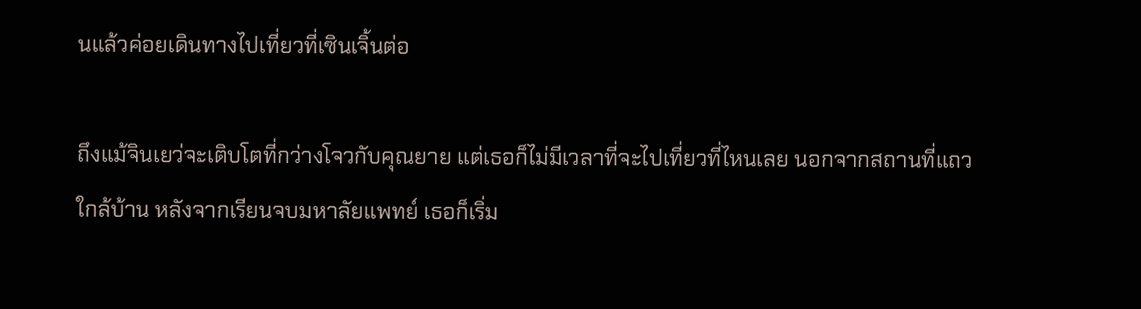นแล้วค่อยเดินทางไปเที่ยวที่เซินเจิ้นต่อ

ถึงแม้จินเยว่จะเติบโตที่กว่างโจวกับคุณยาย แต่เธอก็ไม่มีเวลาที่จะไปเที่ยวที่ไหนเลย นอกจากสถานที่แถวใกล้บ้าน หลังจากเรียนจบมหาลัยแพทย์ เธอก็เริ่ม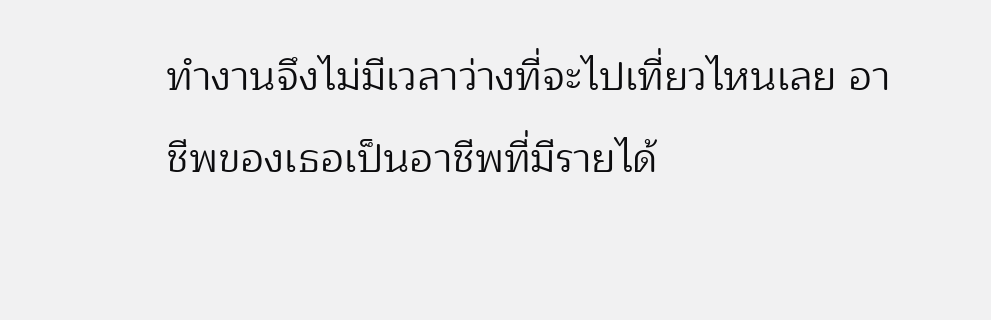ทำงานจึงไม่มีเวลาว่างที่จะไปเที่ยวไหนเลย อาชีพของเธอเป็นอาชีพที่มีรายได้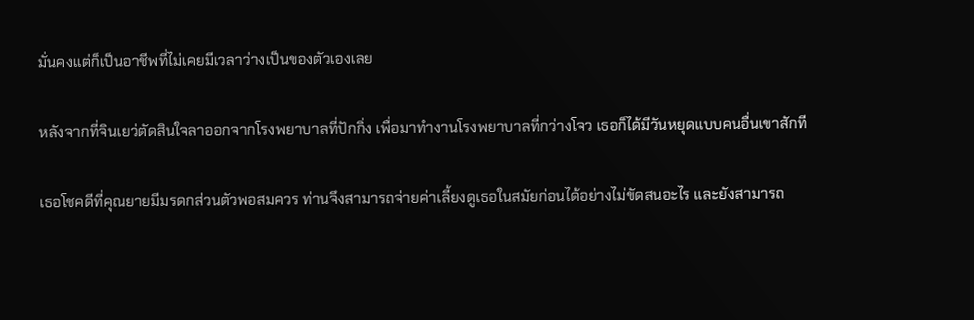มั่นคงแต่ก็เป็นอาชีพที่ไม่เคยมีเวลาว่างเป็นของตัวเองเลย

หลังจากที่จินเยว่ตัดสินใจลาออกจากโรงพยาบาลที่ปักกิ่ง เพื่อมาทำงานโรงพยาบาลที่กว่างโจว เธอก็ได้มีวันหยุดแบบคนอื่นเขาสักที

เธอโชคดีที่คุณยายมีมรดกส่วนตัวพอสมควร ท่านจึงสามารถจ่ายค่าเลี้ยงดูเธอในสมัยก่อนได้อย่างไม่ขัดสนอะไร และยังสามารถ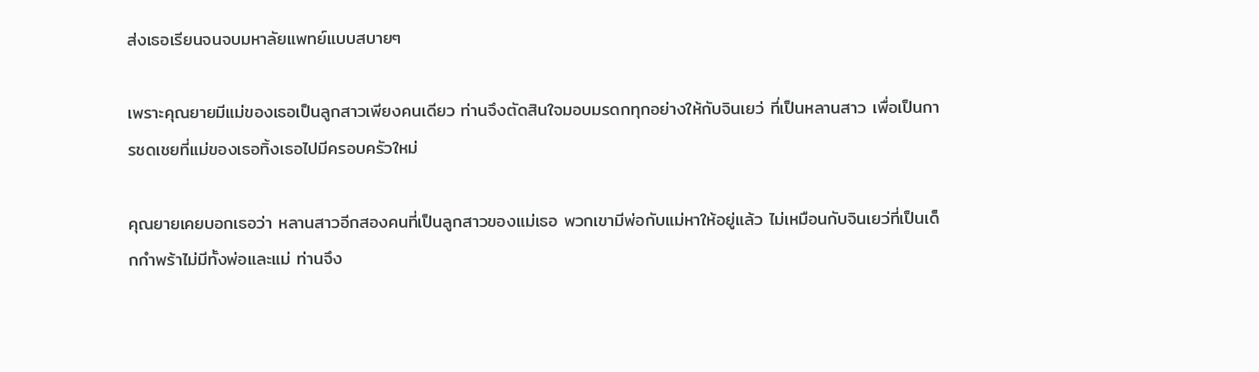ส่งเธอเรียนจนจบมหาลัยแพทย์แบบสบายๆ

เพราะคุณยายมีแม่ของเธอเป็นลูกสาวเพียงคนเดียว ท่านจึงตัดสินใจมอบมรดกทุกอย่างให้กับจินเยว่ ที่เป็นหลานสาว เพื่อเป็นการชดเชยที่แม่ของเธอทิ้งเธอไปมีครอบครัวใหม่

คุณยายเคยบอกเธอว่า หลานสาวอีกสองคนที่เป็นลูกสาวของแม่เธอ พวกเขามีพ่อกับแม่หาให้อยู่แล้ว ไม่เหมือนกับจินเยว่ที่เป็นเด็กกำพร้าไม่มีทั้งพ่อและแม่ ท่านจึง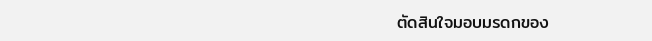ตัดสินใจมอบมรดกของ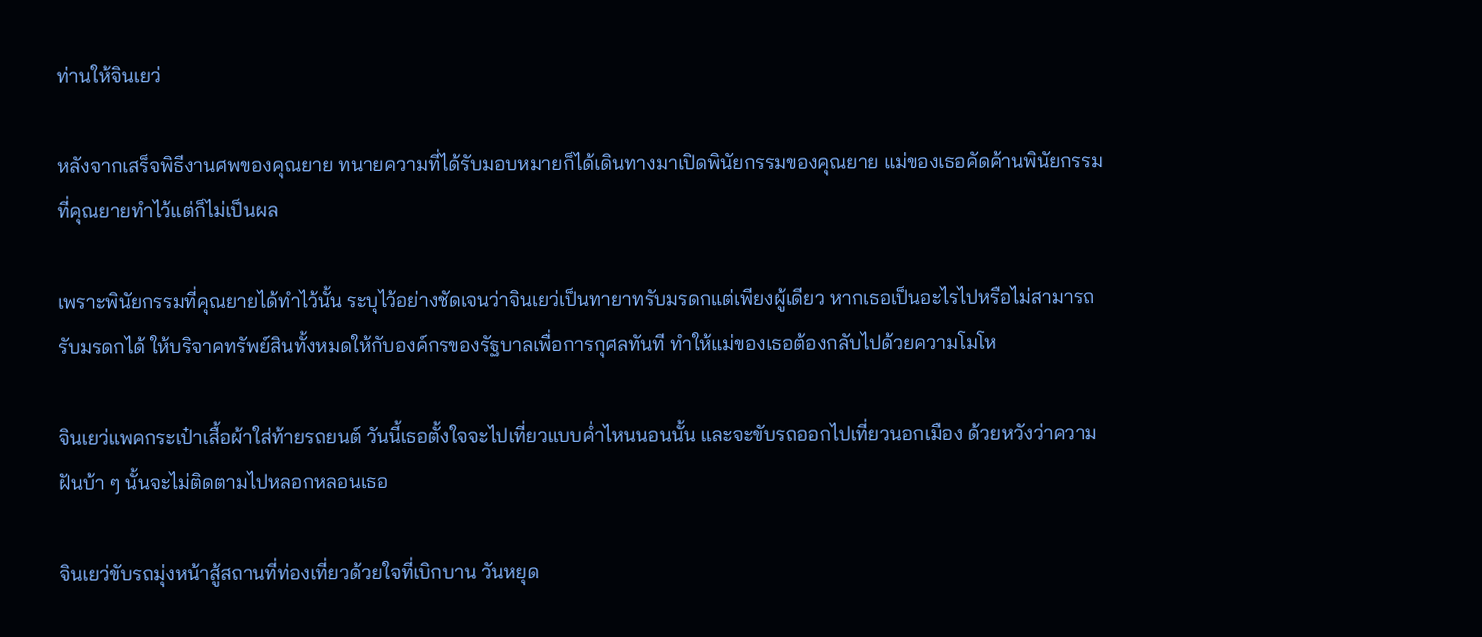ท่านให้จินเยว่

หลังจากเสร็จพิธีงานศพของคุณยาย ทนายความที่ได้รับมอบหมายก็ได้เดินทางมาเปิดพินัยกรรมของคุณยาย แม่ของเธอคัดค้านพินัยกรรมที่คุณยายทำไว้แต่ก็ไม่เป็นผล

เพราะพินัยกรรมที่คุณยายได้ทำไว้นั้น ระบุไว้อย่างชัดเจนว่าจินเยว่เป็นทายาทรับมรดกแต่เพียงผู้เดียว หากเธอเป็นอะไรไปหรือไม่สามารถรับมรดกได้ ให้บริจาคทรัพย์สินทั้งหมดให้กับองค์กรของรัฐบาลเพื่อการกุศลทันที ทำให้แม่ของเธอต้องกลับไปด้วยความโมโห

จินเยว่แพคกระเป๋าเสื้อผ้าใส่ท้ายรถยนต์ วันนี้เธอตั้งใจจะไปเที่ยวแบบค่ำไหนนอนนั้น และจะขับรถออกไปเที่ยวนอกเมือง ด้วยหวังว่าความฝันบ้า ๆ นั้นจะไม่ติดตามไปหลอกหลอนเธอ

จินเยว่ขับรถมุ่งหน้าสู้สถานที่ท่องเที่ยวด้วยใจที่เบิกบาน วันหยุด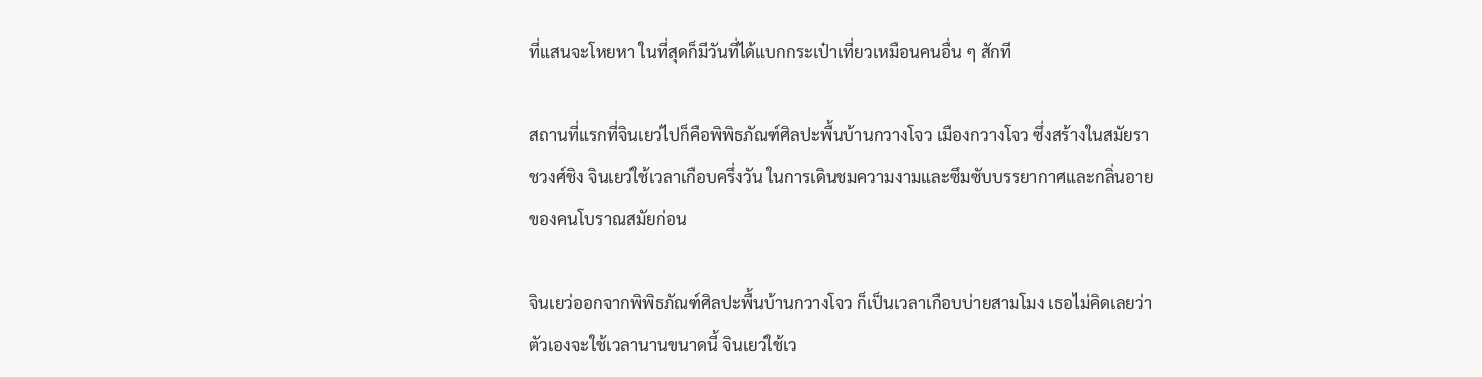ที่แสนจะโหยหา ในที่สุดก็มีวันที่ได้แบกกระเป๋าเที่ยวเหมือนคนอื่น ๆ สักที

สถานที่แรกที่จินเยว่ไปก็คือพิพิธภัณฑ์ศิลปะพื้นบ้านกวางโจว เมืองกวางโจว ซึ่งสร้างในสมัยราชวงศ์ชิง จินเยว่ใช้เวลาเกือบครึ่งวัน ในการเดินชมความงามและซึมซับบรรยากาศและกลิ่นอายของคนโบราณสมัยก่อน

จินเยว่ออกจากพิพิธภัณฑ์ศิลปะพื้นบ้านกวางโจว ก็เป็นเวลาเกือบบ่ายสามโมง เธอไม่คิดเลยว่าตัวเองจะใช้เวลานานขนาดนี้ จินเยว่ใช้เว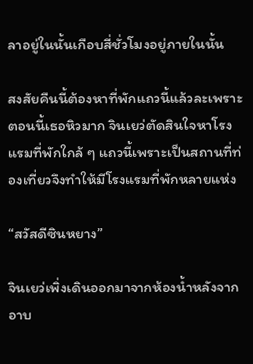ลาอยู่ในนั้นเกือบสี่ชั่วโมงอยู่ภายในนั้น

สงสัยคืนนี้ต้องหาที่พักแถวนี้แล้วละเพราะตอนนี้เธอหิวมาก จินเยว่ตัดสินใจหาโรงแรมที่พักใกล้ ๆ แถวนี้เพราะเป็นสถานที่ท่องเที่ยวจึงทำให้มีโรงแรมที่พักหลายแห่ง

“สวัสดีซินหยาง”

จินเยว่เพิ่งเดินออกมาจากห้องน้ำหลังจากอาบ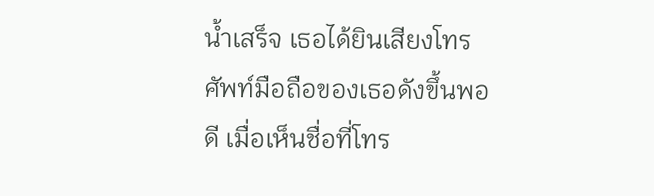น้ำเสร็จ เธอได้ยินเสียงโทรศัพท์มือถือของเธอดังขึ้นพอดี เมื่อเห็นชื่อที่โทร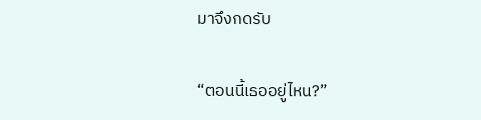มาจึงกดรับ

“ตอนนี้เธออยู่ไหน?”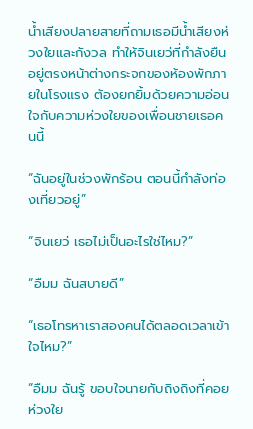น้ำเสียงปลายสายที่ถามเธอมีน้ำเสียงห่วงใยและกังวล ทำให้จินเยว่ที่กำลังยืนอยู่ตรงหน้าต่างกระจกของห้องพักภายในโรงแรง ต้องยกยิ้มด้วยความอ่อนใจกับความห่วงใยของเพื่อนชายเธอคนนี้

“ฉันอยู่ในช่วงพักร้อน ตอนนี้กำลังท่องเที่ยวอยู่”

“จินเยว่ เธอไม่เป็นอะไรใช่ไหม?”

“อืมม ฉันสบายดี”

“เธอโทรหาเราสองคนได้ตลอดเวลาเข้าใจไหม?”

“อืมม ฉันรู้ ขอบใจนายกับถิงถิงที่คอยห่วงใย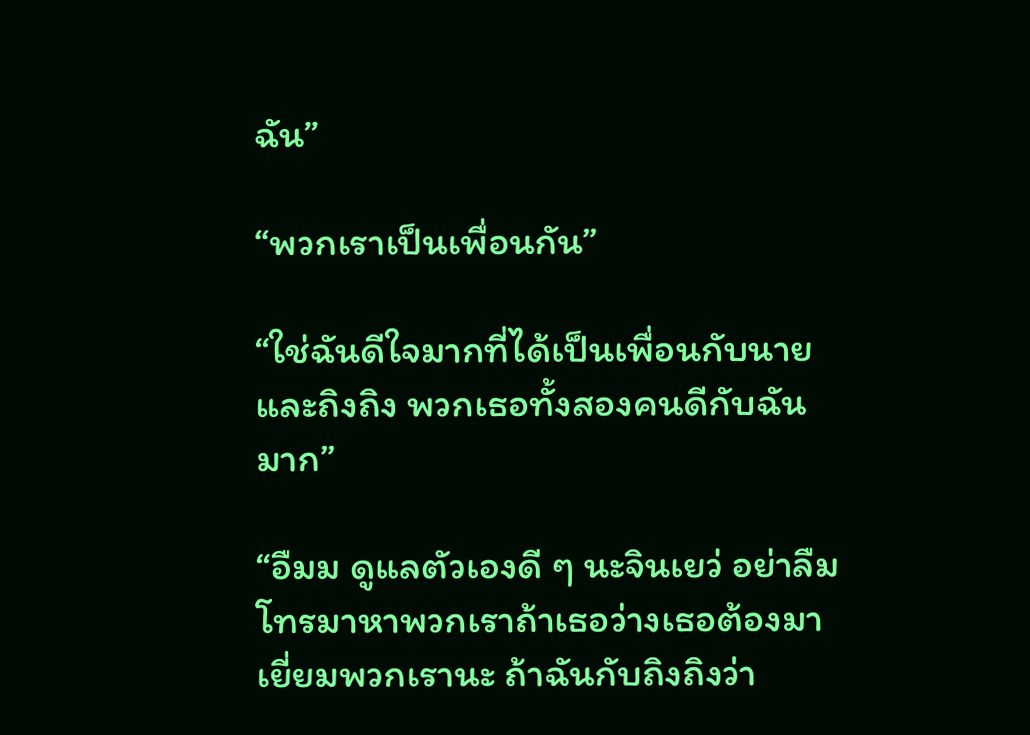ฉัน”

“พวกเราเป็นเพื่อนกัน”

“ใช่ฉันดีใจมากที่ได้เป็นเพื่อนกับนายและถิงถิง พวกเธอทั้งสองคนดีกับฉันมาก”

“อืมม ดูแลตัวเองดี ๆ นะจินเยว่ อย่าลืมโทรมาหาพวกเราถ้าเธอว่างเธอต้องมาเยี่ยมพวกเรานะ ถ้าฉันกับถิงถิงว่า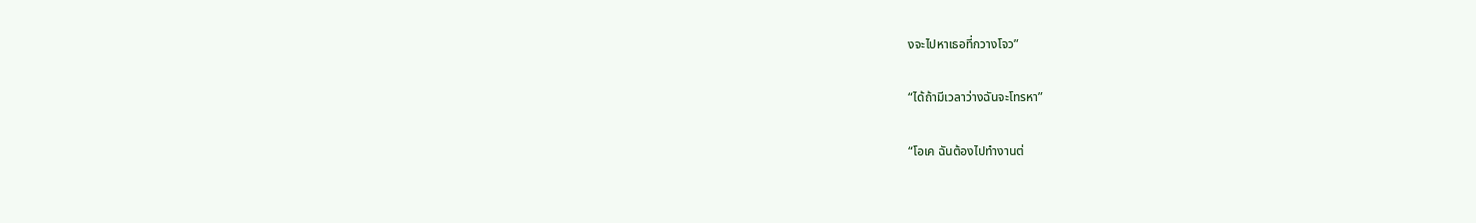งจะไปหาเธอที่กวางโจว”

“ได้ถ้ามีเวลาว่างฉันจะโทรหา”

“โอเค ฉันต้องไปทำงานต่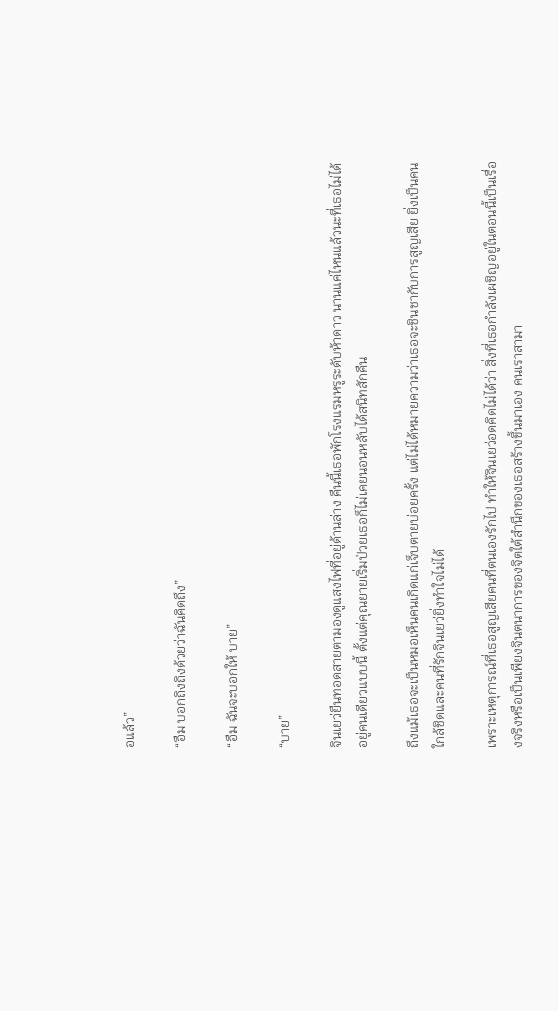อแล้ว”

“อืม บอกถิงถิงด้วยว่าฉันคิดถึง”

“อืม ฉันจะบอกให้ บาย”

“บาย”

จินเยว่ยืนทอดสายตามองดูแสงไฟที่อยู่ด้านล่าง คืนนี้เธอพักโรงแรมหรูระดับห้าดาว นานแค่ไหนแล้วนะที่เธอไม่ได้อยู่คนเดียวแบบนี้ ตั้งแต่คุณยายเริ่มป่วยเธอก็ไม่เคยนอนหลับได้สนิทสักคืน

ถึงแม้เธอจะเป็นหมอเห็นคนเกิดแก่เจ็บตายบ่อยครั้ง แต่ไม่ได้หมายความว่าเธอจะชินชากับการสูญเสีย ยิ่งเป็นคนใกล้ชิดและคนที่รักจินเยว่ยิ่งทำใจไม่ได้

เพราะเหตุการณ์ที่เธอสูญเสียคนที่ตนเองรักไป ทำให้จินเยว่อดคิดไม่ได้ว่า สิ่งที่เธอกำลังเผชิญอยู่ในตอนนี้เป็นเรื่องจริงหรือเป็นเพียงจินตนาการของจิตใต้สำนึกของเธอสร้างขึ้นมาเอง คนเราสามา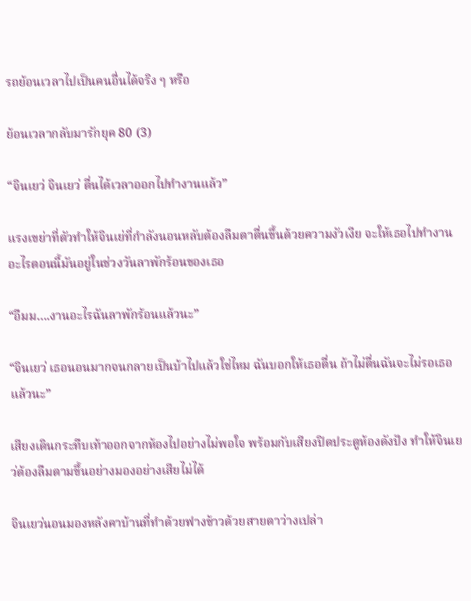รถย้อนเวลาไปเป็นคนอื่นได้จริง ๆ หรือ

ย้อนเวลากลับมารักยุค 80 (3)

“จินเยว่ จินเยว่ ตื่นได้เวลาออกไปทำงานแล้ว”

แรงเขย่าที่ตัวทำให้จินเย่ที่กำลังนอนหลับต้องลืมตาตื่นขึ้นด้วยความงัวเงีย จะให้เธอไปทำงานอะไรตอนนี้มันอยู่ในช่วงวันลาพักร้อนของเธอ

“อืมม….งานอะไรฉันลาพักร้อนแล้วนะ”

“จินเยว่ เธอนอนมากจนกลายเป็นบ้าไปแล้วใช่ไหม ฉันบอกให้เธอตื่น ถ้าไม่ตื่นฉันจะไม่รอเธอแล้วนะ”

เสียงเดินกระทืบเท้าออกจากห้องไปอย่างไม่พอใจ พร้อมกับเสียงปิดประตูห้องดังปัง ทำให้จินเยว่ต้องลืมตามขึ้นอย่างมองอย่างเสียไม่ได้

จินเยว่นอนมองหลังคาบ้านที่ทำด้วยฟางข้าวด้วยสายตาว่างเปล่า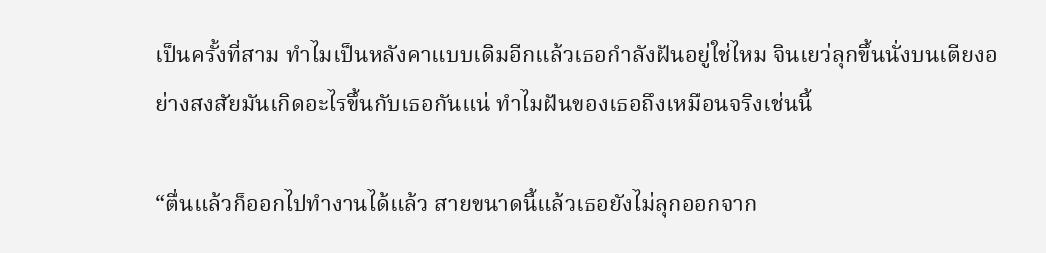เป็นครั้งที่สาม ทำไมเป็นหลังคาแบบเดิมอีกแล้วเธอกำลังฝันอยู่ใช่ไหม จินเยว่ลุกขึ้นนั่งบนเตียงอย่างสงสัยมันเกิดอะไรขึ้นกับเธอกันแน่ ทำไมฝันของเธอถึงเหมือนจริงเช่นนี้

“ตื่นแล้วก็ออกไปทำงานได้แล้ว สายขนาดนี้แล้วเธอยังไม่ลุกออกจาก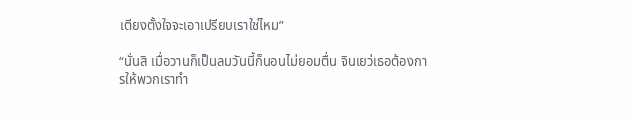เตียงตั้งใจจะเอาเปรียบเราใช่ไหม”

“นั่นสิ เมื่อวานก็เป็นลมวันนี้ก็นอนไม่ยอมตื่น จินเยว่เธอต้องการให้พวกเราทำ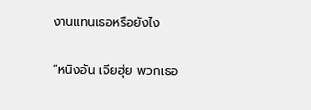งานแทนเธอหรือยังไง

“หนิงอัน เจียฮุ่ย พวกเธอ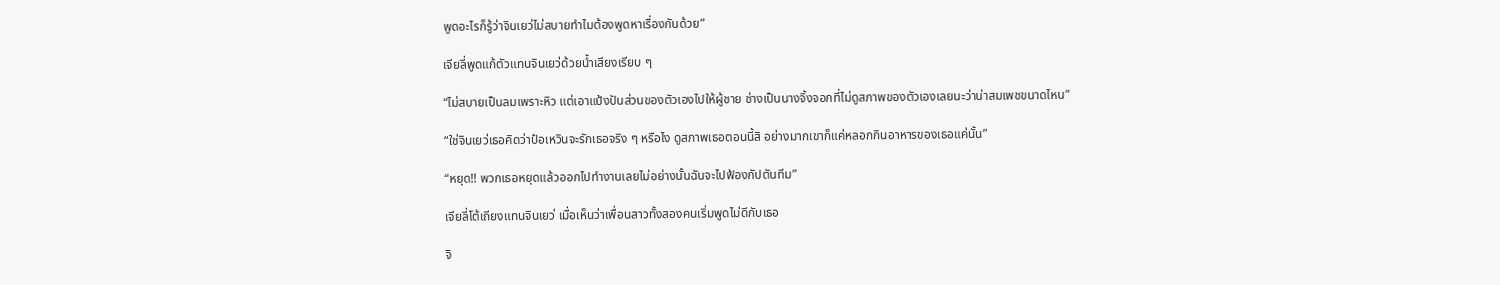พูดอะไรก็รู้ว่าจินเยว่ไม่สบายทำไมต้องพูดหาเรื่องกันด้วย”

เจียลี่พูดแก้ตัวแทนจินเยว่ด้วยน้ำเสียงเรียบ ๆ

“ไม่สบายเป็นลมเพราะหิว แต่เอาแป้งปันส่วนของตัวเองไปให้ผู้ชาย ช่างเป็นนางจิ้งจอกที่ไม่ดูสภาพของตัวเองเลยนะว่าน่าสมเพชขนาดไหน”

“ใช่จินเยว่เธอคิดว่าป๋อเหวินจะรักเธอจริง ๆ หรือไง ดูสภาพเธอตอนนี้สิ อย่างมากเขาก็แค่หลอกกินอาหารของเธอแค่นั้น”

“หยุด!! พวกเธอหยุดแล้วออกไปทำงานเลยไม่อย่างนั้นฉันจะไปฟ้องกัปตันทีม”

เจียลี่โต้เถียงแทนจินเยว่ เมื่อเห็นว่าเพื่อนสาวทั้งสองคนเริ่มพูดไม่ดีกับเธอ

จิ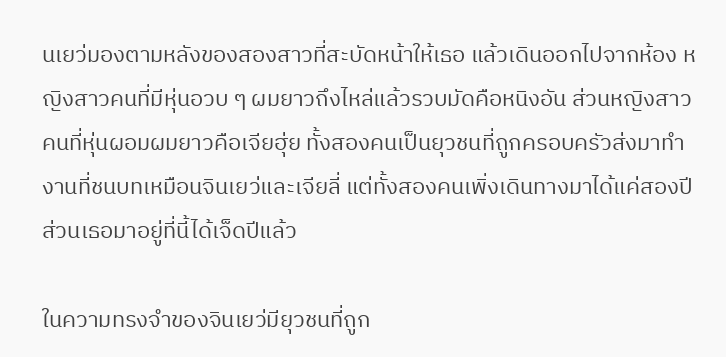นเยว่มองตามหลังของสองสาวที่สะบัดหน้าให้เธอ แล้วเดินออกไปจากห้อง หญิงสาวคนที่มีหุ่นอวบ ๆ ผมยาวถึงไหล่แล้วรวบมัดคือหนิงอัน ส่วนหญิงสาวคนที่หุ่นผอมผมยาวคือเจียฮุ่ย ทั้งสองคนเป็นยุวชนที่ถูกครอบครัวส่งมาทำงานที่ชนบทเหมือนจินเยว่และเจียลี่ แต่ทั้งสองคนเพิ่งเดินทางมาได้แค่สองปีส่วนเธอมาอยู่ที่นี้ได้เจ็ดปีแล้ว

ในความทรงจำของจินเยว่มียุวชนที่ถูก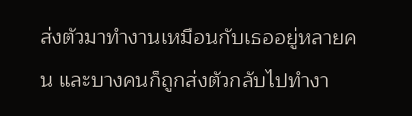ส่งตัวมาทำงานเหมือนกับเธออยู่หลายคน และบางคนก็ถูกส่งตัวกลับไปทำงา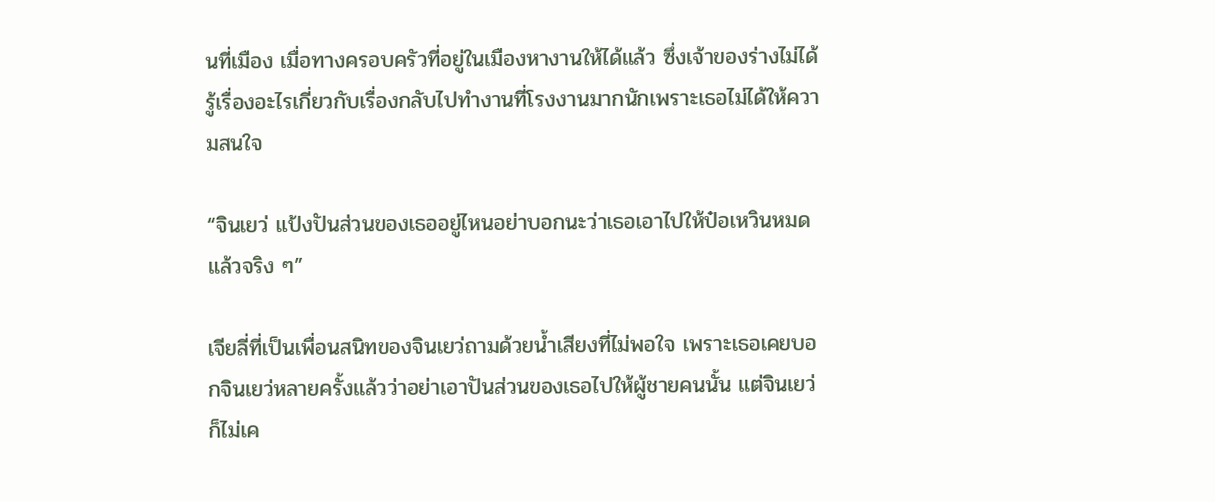นที่เมือง เมื่อทางครอบครัวที่อยู่ในเมืองหางานให้ได้แล้ว ซึ่งเจ้าของร่างไม่ได้รู้เรื่องอะไรเกี่ยวกับเรื่องกลับไปทำงานที่โรงงานมากนักเพราะเธอไม่ได้ให้ความสนใจ

“จินเยว่ แป้งปันส่วนของเธออยู่ไหนอย่าบอกนะว่าเธอเอาไปให้ป๋อเหวินหมดแล้วจริง ๆ”

เจียลี่ที่เป็นเพื่อนสนิทของจินเยว่ถามด้วยน้ำเสียงที่ไม่พอใจ เพราะเธอเคยบอกจินเยว่หลายครั้งแล้วว่าอย่าเอาปันส่วนของเธอไปให้ผู้ชายคนนั้น แต่จินเยว่ก็ไม่เค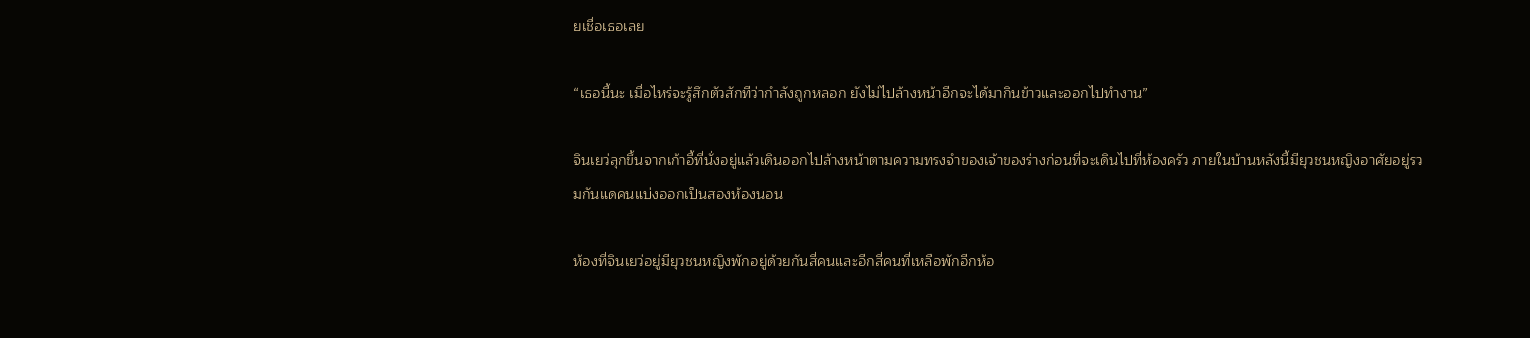ยเชื่อเธอเลย

“เธอนี้นะ เมื่อไหร่จะรู้สึกตัวสักทีว่ากำลังถูกหลอก ยังไม่ไปล้างหน้าอีกจะได้มากินข้าวและออกไปทำงาน”

จินเยว่ลุกขึ้นจากเก้าอี้ที่นั่งอยู่แล้วเดินออกไปล้างหน้าตามความทรงจำของเจ้าของร่างก่อนที่จะเดินไปที่ห้องครัว ภายในบ้านหลังนี้มียุวชนหญิงอาศัยอยู่รวมกันแดคนแบ่งออกเป็นสองห้องนอน

ห้องที่จินเยว่อยู่มียุวชนหญิงพักอยู่ด้วยกันสี่คนและอีกสี่คนที่เหลือพักอีกห้อ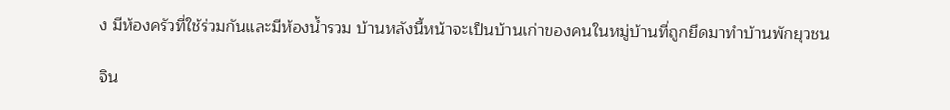ง มีห้องครัวที่ใช้ร่วมกันและมีห้องน้ำรวม บ้านหลังนี้หน้าจะเป็นบ้านเก่าของคนในหมู่บ้านที่ถูกยึดมาทำบ้านพักยุวชน

จิน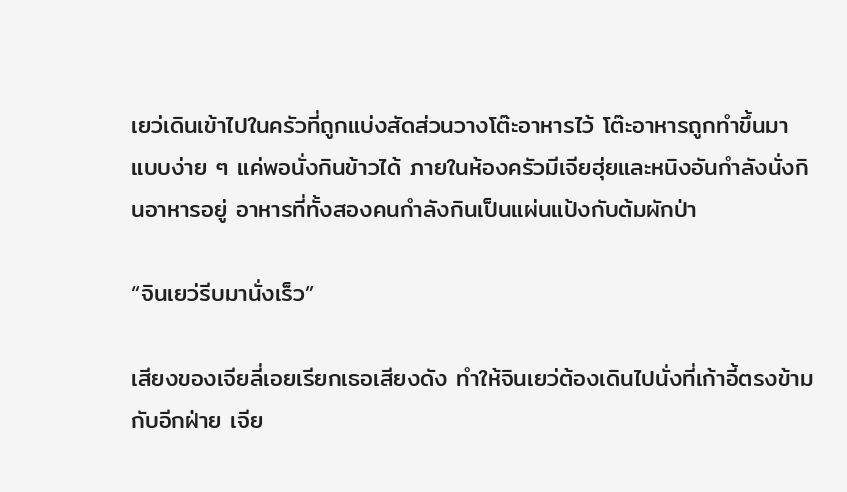เยว่เดินเข้าไปในครัวที่ถูกแบ่งสัดส่วนวางโต๊ะอาหารไว้ โต๊ะอาหารถูกทำขึ้นมาแบบง่าย ๆ แค่พอนั่งกินข้าวได้ ภายในห้องครัวมีเจียฮุ่ยและหนิงอันกำลังนั่งกินอาหารอยู่ อาหารที่ทั้งสองคนกำลังกินเป็นแผ่นแป้งกับต้มผักป่า

“จินเยว่รีบมานั่งเร็ว”

เสียงของเจียลี่เอยเรียกเธอเสียงดัง ทำให้จินเยว่ต้องเดินไปนั่งที่เก้าอี้ตรงข้ามกับอีกฝ่าย เจีย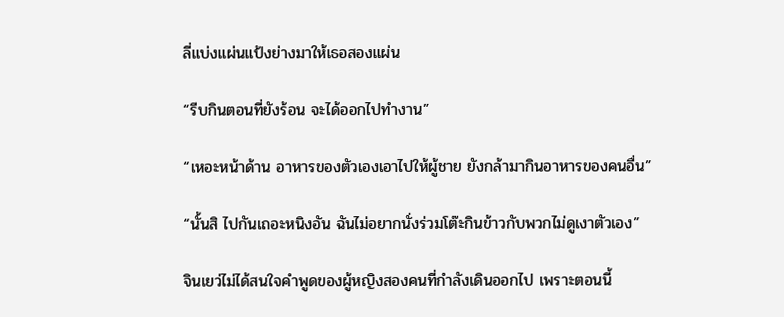ลี่แบ่งแผ่นแป้งย่างมาให้เธอสองแผ่น

“รีบกินตอนที่ยังร้อน จะได้ออกไปทำงาน”

“เหอะหน้าด้าน อาหารของตัวเองเอาไปให้ผู้ชาย ยังกล้ามากินอาหารของคนอื่น”

“นั้นสิ ไปกันเถอะหนิงอัน ฉันไม่อยากนั่งร่วมโต๊ะกินข้าวกับพวกไม่ดูเงาตัวเอง”

จินเยว่ไม่ได้สนใจคำพูดของผู้หญิงสองคนที่กำลังเดินออกไป เพราะตอนนี้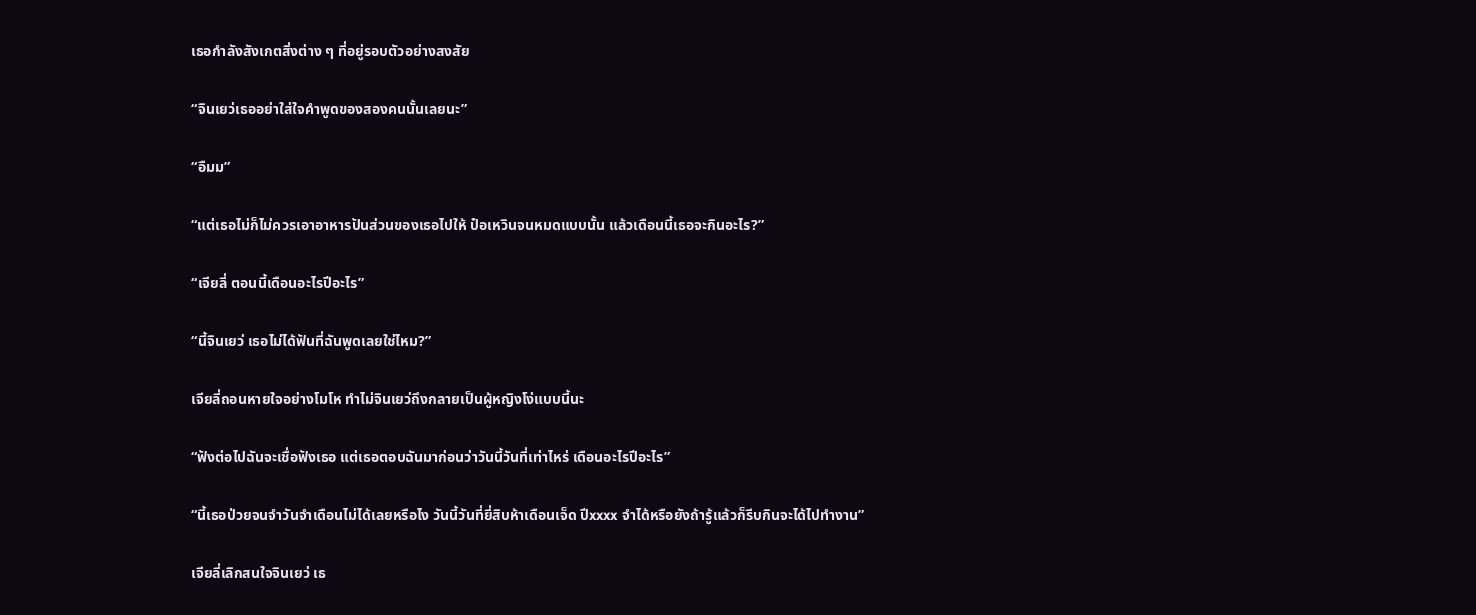เธอกำลังสังเกตสิ่งต่าง ๆ ที่อยู่รอบตัวอย่างสงสัย

“จินเยว่เธออย่าใส่ใจคำพูดของสองคนนั้นเลยนะ”

“อืมม”

“แต่เธอไม่ก็ไม่ควรเอาอาหารปันส่วนของเธอไปให้ ป๋อเหวินจนหมดแบบนั้น แล้วเดือนนี้เธอจะกินอะไร?”

“เจียลี่ ตอนนี้เดือนอะไรปีอะไร”

“นี้จินเยว่ เธอไม่ได้ฟันที่ฉันพูดเลยใช่ไหม?”

เจียลี่ถอนหายใจอย่างโมโห ทำไม่จินเยว่ถึงกลายเป็นผู้หญิงโง่แบบนี้นะ

“ฟังต่อไปฉันจะเชื่อฟังเธอ แต่เธอตอบฉันมาก่อนว่าวันนี้วันที่เท่าไหร่ เดือนอะไรปีอะไร”

“นี้เธอป่วยจนจำวันจำเดือนไม่ได้เลยหรือไง วันนี้วันที่ยี่สิบห้าเดือนเจ็ด ปีxxxx จำได้หรือยังถ้ารู้แล้วก็รีบกินจะได้ไปทำงาน”

เจียลี่เลิกสนใจจินเยว่ เธ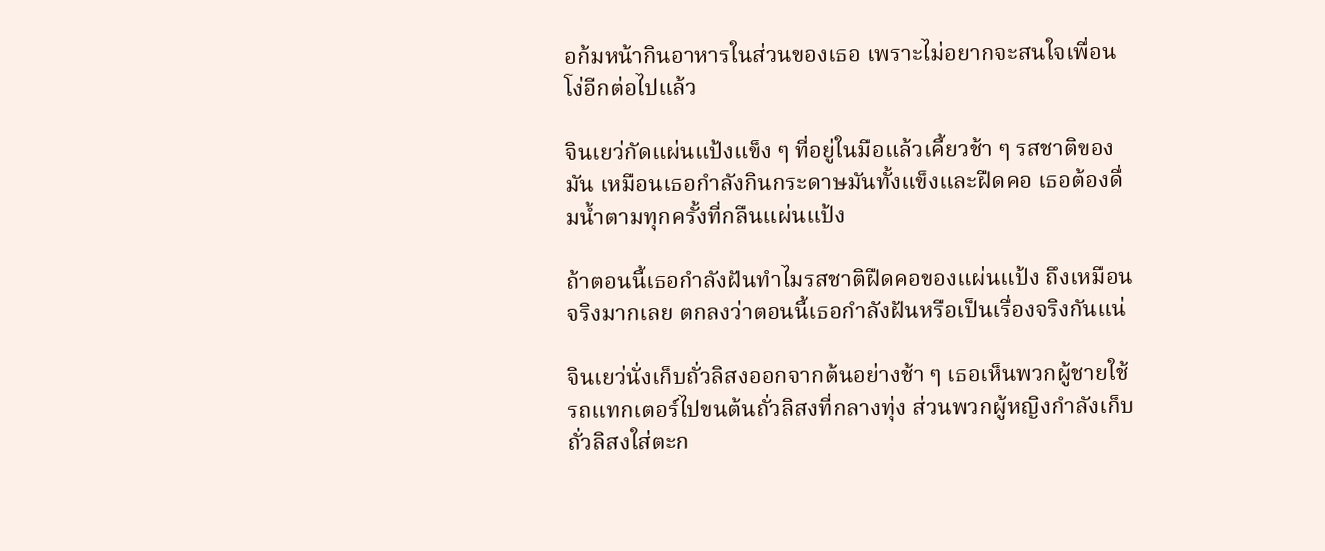อก้มหน้ากินอาหารในส่วนของเธอ เพราะไม่อยากจะสนใจเพื่อนโง่อีกต่อไปแล้ว

จินเยว่กัดแผ่นแป้งแข็ง ๆ ที่อยู่ในมือแล้วเคี้ยวช้า ๆ รสชาติของมัน เหมือนเธอกำลังกินกระดาษมันทั้งแข็งและฝืดคอ เธอต้องดื่มน้ำตามทุกครั้งที่กลืนแผ่นแป้ง

ถ้าตอนนี้เธอกำลังฝันทำไมรสชาติฝืดคอของแผ่นแป้ง ถึงเหมือนจริงมากเลย ตกลงว่าตอนนี้เธอกำลังฝันหรือเป็นเรื่องจริงกันแน่

จินเยว่นั่งเก็บถั่วลิสงออกจากต้นอย่างช้า ๆ เธอเห็นพวกผู้ชายใช้รถแทกเตอร์ไปขนต้นถั่วลิสงที่กลางทุ่ง ส่วนพวกผู้หญิงกำลังเก็บถั่วลิสงใส่ตะก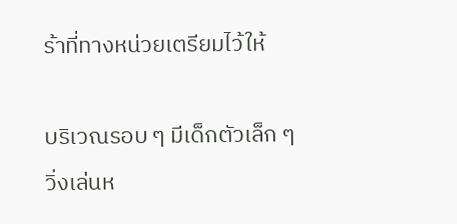ร้าที่ทางหน่วยเตรียมไว้ให้

บริเวณรอบ ๆ มีเด็กตัวเล็ก ๆ วิ่งเล่นห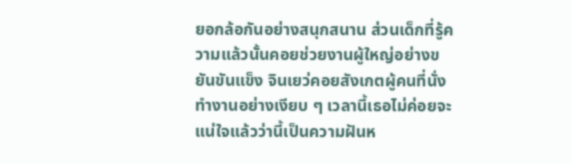ยอกล้อกันอย่างสนุกสนาน ส่วนเด็กที่รู้ความแล้วนั้นคอยช่วยงานผู้ใหญ่อย่างขยันขันแข็ง จินเยว่คอยสังเกตผู้คนที่นั่งทำงานอย่างเงียบ ๆ เวลานี้เธอไม่ค่อยจะแน่ใจแล้วว่านี้เป็นความฝันห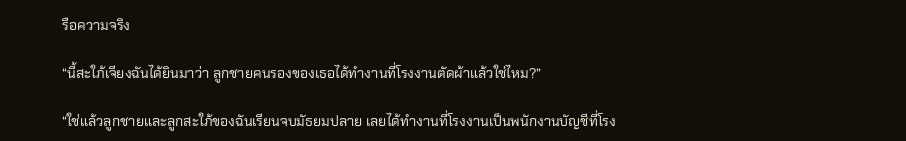รือความจริง

“นี้สะใภ้เจียงฉันได้ยินมาว่า ลูกชายคนรองของเธอได้ทำงานที่โรงงานตัดผ้าแล้วใช่ไหม?”

“ใช่แล้วลูกชายและลูกสะใภ้ของฉันเรียนจบมัธยมปลาย เลยได้ทำงานที่โรงงานเป็นพนักงานบัญชีที่โรง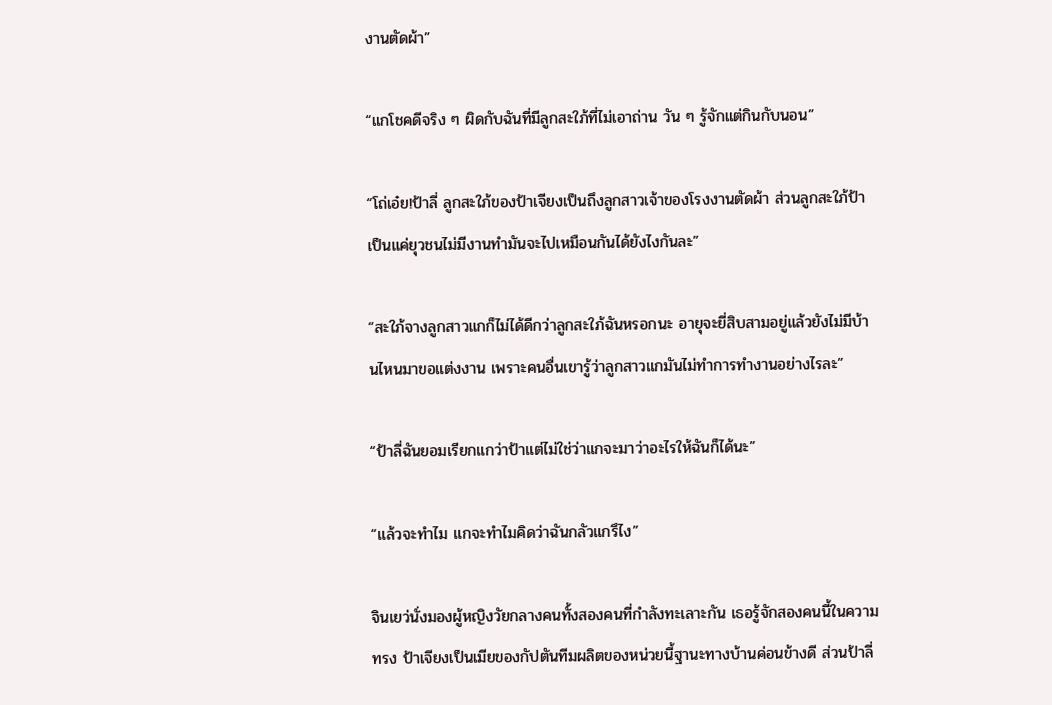งานตัดผ้า”

“แกโชคดีจริง ๆ ผิดกับฉันที่มีลูกสะใภ้ที่ไม่เอาถ่าน วัน ๆ รู้จักแต่กินกับนอน”

“โถ่เอ๋ย!ป้าลี่ ลูกสะใภ้ของป้าเจียงเป็นถึงลูกสาวเจ้าของโรงงานตัดผ้า ส่วนลูกสะใภ้ป้าเป็นแค่ยุวชนไม่มีงานทำมันจะไปเหมือนกันได้ยังไงกันละ”

“สะใภ้จางลูกสาวแกก็ไม่ได้ดีกว่าลูกสะใภ้ฉันหรอกนะ อายุจะยี่สิบสามอยู่แล้วยังไม่มีบ้านไหนมาขอแต่งงาน เพราะคนอื่นเขารู้ว่าลูกสาวแกมันไม่ทำการทำงานอย่างไรละ”

“ป้าลี่ฉันยอมเรียกแกว่าป้าแต่ไม่ใช่ว่าแกจะมาว่าอะไรให้ฉันก็ได้นะ”

“แล้วจะทำไม แกจะทำไมคิดว่าฉันกลัวแกรึไง”

จินเยว่นั่งมองผู้หญิงวัยกลางคนทั้งสองคนที่กำลังทะเลาะกัน เธอรู้จักสองคนนี้ในความทรง ป้าเจียงเป็นเมียของกัปตันทีมผลิตของหน่วยนี้ฐานะทางบ้านค่อนข้างดี ส่วนป้าลี่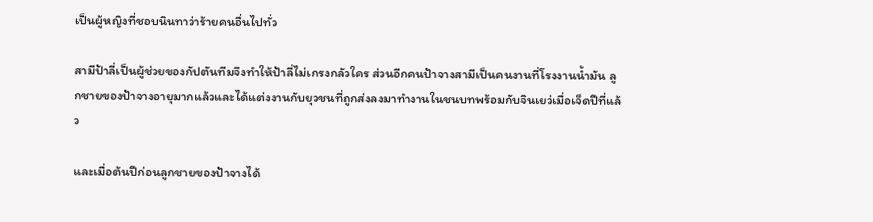เป็นผู้หญิงที่ชอบนินทาว่าร้ายคนอื่นไปทั่ว

สามีป้าลี่เป็นผู้ช่วยของกัปตันทีมจึงทำให้ป้าลี่ไม่เกรงกลัวใคร ส่วนอีกคนป้าจางสามีเป็นคนงานที่โรงงานน้ำมัน ลูกชายของป้าจางอายุมากแล้วและได้แต่งงานกับยุวชนที่ถูกส่งลงมาทำงานในชนบทพร้อมกับจินเยว่เมื่อเจ็ดปีที่แล้ว

และเมื่อต้นปีก่อนลูกชายของป้าจางได้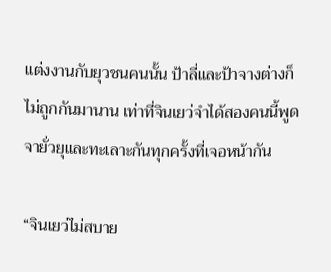แต่งงานกับยุวชนคนนั้น ป้าลี่และป้าจางต่างก็ไม่ถูกกันมานาน เท่าที่จินเยว่จำได้สองคนนี้พูดจายั่วยุและทะเลาะกันทุกครั้งที่เจอหน้ากัน

“จินเยว่ไม่สบาย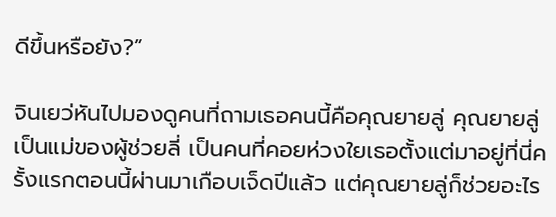ดีขึ้นหรือยัง?”

จินเยว่หันไปมองดูคนที่ถามเธอคนนี้คือคุณยายลู่ คุณยายลู่เป็นแม่ของผู้ช่วยลี่ เป็นคนที่คอยห่วงใยเธอตั้งแต่มาอยู่ที่นี่ครั้งแรกตอนนี้ผ่านมาเกือบเจ็ดปีแล้ว แต่คุณยายลู่ก็ช่วยอะไร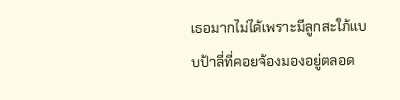เธอมากไม่ได้เพราะมีลูกสะใภ้แบบป้าลี่ที่คอยจ้องมองอยู่ตลอด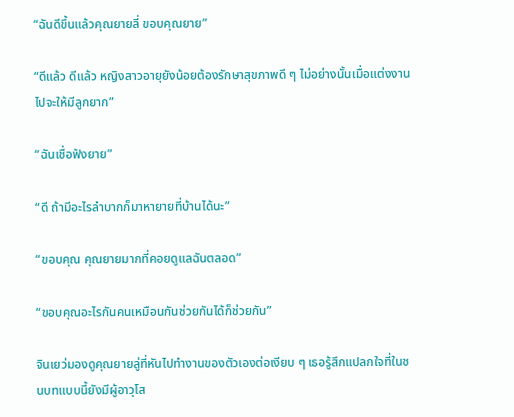“ฉันดีขึ้นแล้วคุณยายลี่ ขอบคุณยาย”

“ดีแล้ว ดีแล้ว หญิงสาวอายุยังน้อยต้องรักษาสุขภาพดี ๆ ไม่อย่างนั้นเมื่อแต่งงานไปจะให้มีลูกยาก”

“ฉันเชื่อฟังยาย”

“ดี ถ้ามีอะไรลำบากก็มาหายายที่บ้านได้นะ”

“ขอบคุณ คุณยายมากที่คอยดูแลฉันตลอด”

“ขอบคุณอะไรกันคนเหมือนกันช่วยกันได้ก็ช่วยกัน”

จินเยว่มองดูคุณยายลู่ที่หันไปทำงานของตัวเองต่อเงียบ ๆ เธอรู้สึกแปลกใจที่ในชนบทแบบนี้ยังมีผู้อาวุโส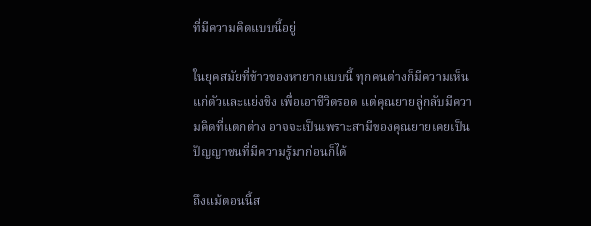ที่มีความคิดแบบนี้อยู่

ในยุคสมัยที่ข้าวของหายากแบบนี้ ทุกคนต่างก็มีความเห็นแก่ตัวและแย่งชิง เพื่อเอาชีวิตรอด แต่คุณยายลู่กลับมีความคิดที่แตกต่าง อาจจะเป็นเพราะสามีของคุณยายเคยเป็นปัญญาชนที่มีความรู้มาก่อนก็ได้

ถึงแม้ตอนนี้ส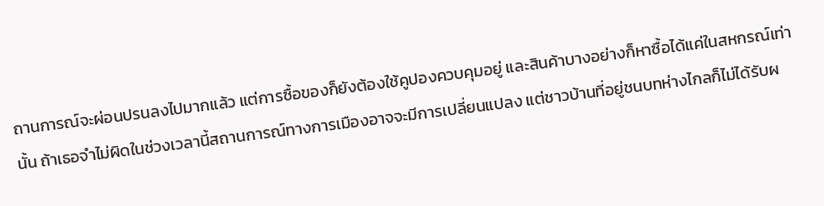ถานการณ์จะผ่อนปรนลงไปมากแล้ว แต่การซื้อของก็ยังต้องใช้คูปองควบคุมอยู่ และสินค้าบางอย่างก็หาซื้อได้แค่ในสหกรณ์เท่านั้น ถ้าเธอจำไม่ผิดในช่วงเวลานี้สถานการณ์ทางการเมืองอาจจะมีการเปลี่ยนแปลง แต่ชาวบ้านที่อยู่ชนบทห่างไกลก็ไม่ได้รับผ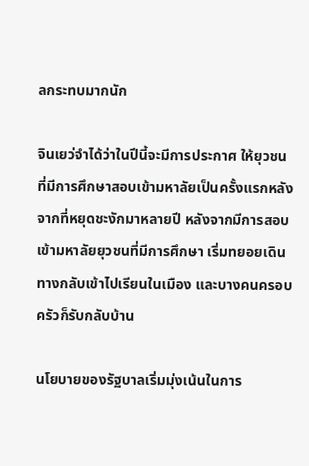ลกระทบมากนัก

จินเยว่จำได้ว่าในปีนี้จะมีการประกาศ ให้ยุวชนที่มีการศึกษาสอบเข้ามหาลัยเป็นครั้งแรกหลังจากที่หยุดชะงักมาหลายปี หลังจากมีการสอบเข้ามหาลัยยุวชนที่มีการศึกษา เริ่มทยอยเดินทางกลับเข้าไปเรียนในเมือง และบางคนครอบครัวก็รับกลับบ้าน

นโยบายของรัฐบาลเริ่มมุ่งเน้นในการ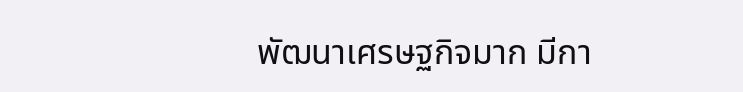พัฒนาเศรษฐกิจมาก มีกา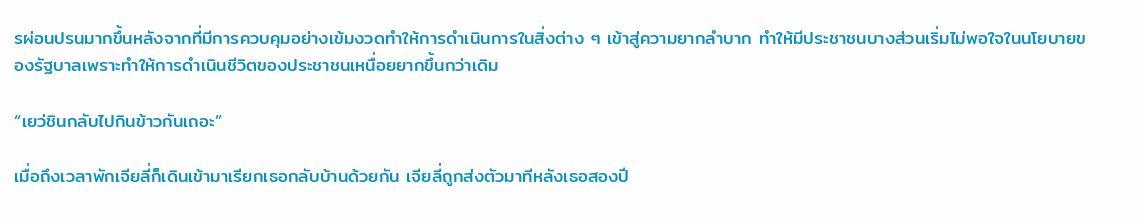รผ่อนปรนมากขึ้นหลังจากที่มีการควบคุมอย่างเข้มงวดทำให้การดำเนินการในสิ่งต่าง ๆ เข้าสู่ความยากลำบาก ทำให้มีประชาชนบางส่วนเริ่มไม่พอใจในนโยบายของรัฐบาลเพราะทำให้การดำเนินชีวิตของประชาชนเหนื่อยยากขึ้นกว่าเดิม

“เยว่ชินกลับไปกินข้าวกันเถอะ”

เมื่อถึงเวลาพักเจียลี่ก็เดินเข้ามาเรียกเธอกลับบ้านด้วยกัน เจียลี่ถูกส่งตัวมาทีหลังเธอสองปี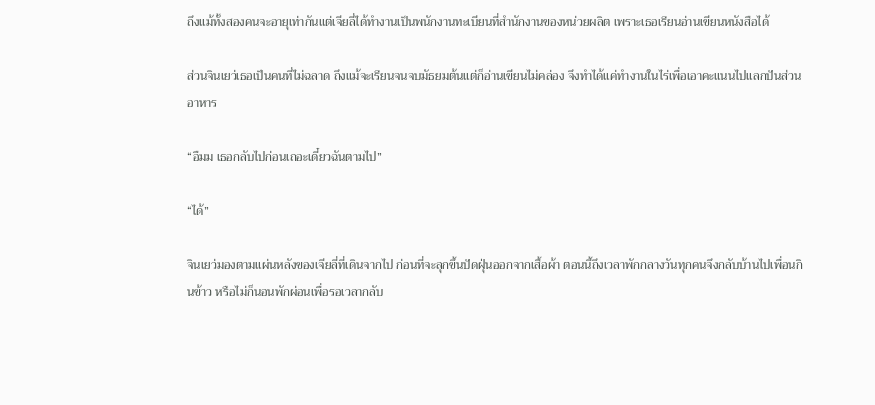ถึงแม้ทั้งสองคนจะอายุเท่ากันแต่เจียลี่ได้ทำงานเป็นพนักงานทะเบียนที่สำนักงานของหน่วยผลิต เพราะเธอเรียนอ่านเขียนหนังสือได้

ส่วนจินเยว่เธอเป็นคนที่ไม่ฉลาด ถึงแม้จะเรียนจนจบมัธยมต้นแต่ก็อ่านเขียนไม่คล่อง จึงทำได้แค่ทำงานในไร่เพื่อเอาคะแนนไปแลกปันส่วนอาหาร

“อืมม เธอกลับไปก่อนเถอะเดี๋ยวฉันตามไป”

“ได้”

จินเยว่มองตามแผ่นหลังของเจียลี่ที่เดินจากไป ก่อนที่จะลุกขึ้นปัดฝุ่นออกจากเสื้อผ้า ตอนนี้ถึงเวลาพักกลางวันทุกคนจึงกลับบ้านไปเพื่อนกินข้าว หรือไม่ก็นอนพักผ่อนเพื่อรอเวลากลับ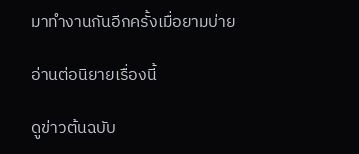มาทำงานกันอีกครั้งเมื่อยามบ่าย

อ่านต่อนิยายเรื่องนี้

ดูข่าวต้นฉบับ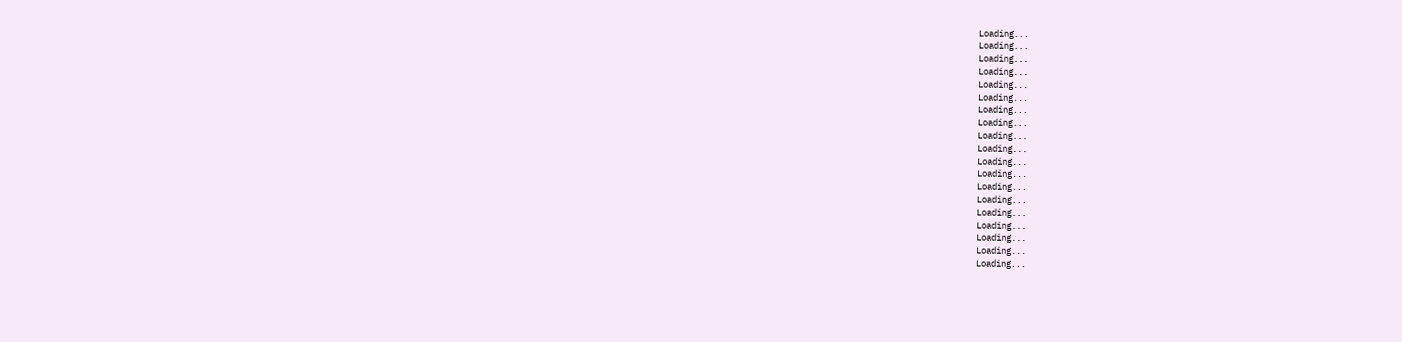Loading...
Loading...
Loading...
Loading...
Loading...
Loading...
Loading...
Loading...
Loading...
Loading...
Loading...
Loading...
Loading...
Loading...
Loading...
Loading...
Loading...
Loading...
Loading...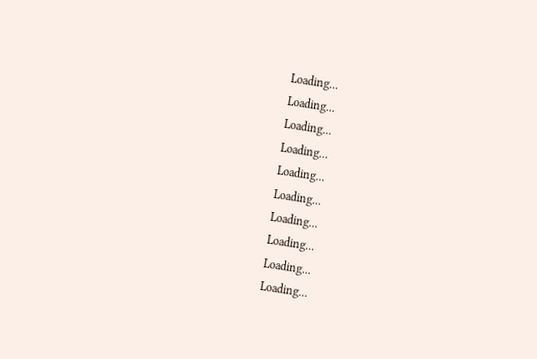Loading...
Loading...
Loading...
Loading...
Loading...
Loading...
Loading...
Loading...
Loading...
Loading...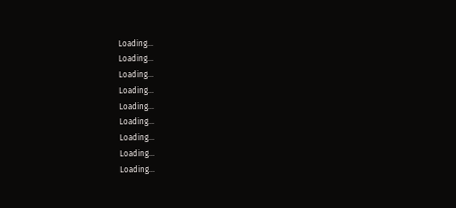Loading...
Loading...
Loading...
Loading...
Loading...
Loading...
Loading...
Loading...
Loading...